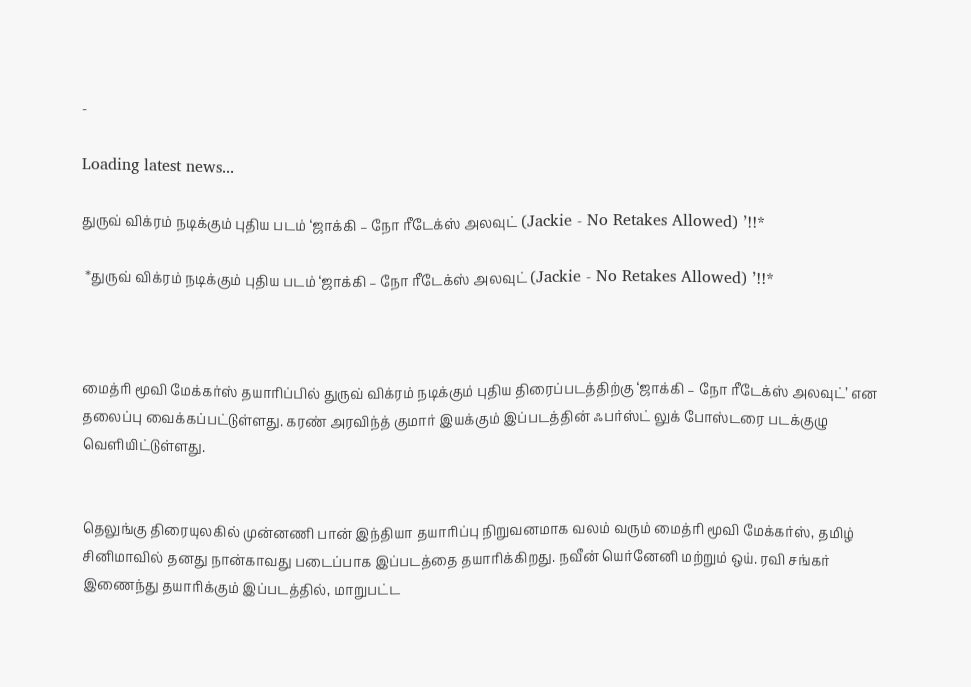-

Loading latest news...

துருவ் விக்ரம் நடிக்கும் புதிய படம் ‘ஜாக்கி – நோ ரீடேக்ஸ் அலவுட் (Jackie - No Retakes Allowed) ’!!*

 *துருவ் விக்ரம் நடிக்கும் புதிய படம் ‘ஜாக்கி – நோ ரீடேக்ஸ் அலவுட் (Jackie - No Retakes Allowed) ’!!*



மைத்ரி மூவி மேக்கர்ஸ் தயாரிப்பில் துருவ் விக்ரம் நடிக்கும் புதிய திரைப்படத்திற்கு ‘ஜாக்கி – நோ ரீடேக்ஸ் அலவுட்’ என தலைப்பு வைக்கப்பட்டுள்ளது. கரண் அரவிந்த் குமார் இயக்கும் இப்படத்தின் ஃபர்ஸ்ட் லுக் போஸ்டரை படக்குழு வெளியிட்டுள்ளது.


தெலுங்கு திரையுலகில் முன்னணி பான் இந்தியா தயாரிப்பு நிறுவனமாக வலம் வரும் மைத்ரி மூவி மேக்கர்ஸ், தமிழ் சினிமாவில் தனது நான்காவது படைப்பாக இப்படத்தை தயாரிக்கிறது. நவீன் யெர்னேனி மற்றும் ஒய். ரவி சங்கர் இணைந்து தயாரிக்கும் இப்படத்தில், மாறுபட்ட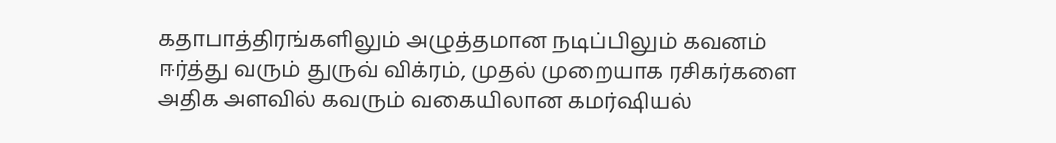கதாபாத்திரங்களிலும் அழுத்தமான நடிப்பிலும் கவனம் ஈர்த்து வரும் துருவ் விக்ரம், முதல் முறையாக ரசிகர்களை அதிக அளவில் கவரும் வகையிலான கமர்ஷியல்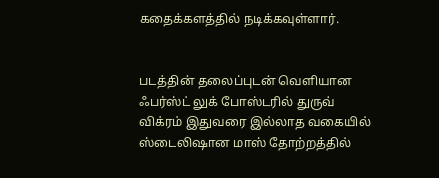கதைக்களத்தில் நடிக்கவுள்ளார்.


படத்தின் தலைப்புடன் வெளியான ஃபர்ஸ்ட் லுக் போஸ்டரில் துருவ் விக்ரம் இதுவரை இல்லாத வகையில் ஸ்டைலிஷான மாஸ் தோற்றத்தில்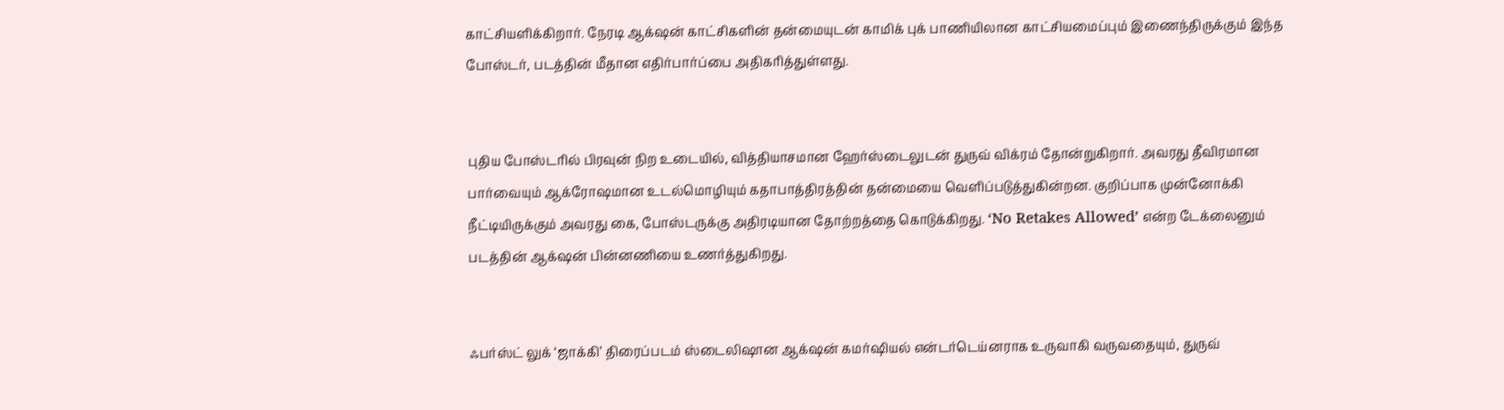காட்சியளிக்கிறார். நேரடி ஆக்‌ஷன் காட்சிகளின் தன்மையுடன் காமிக் புக் பாணியிலான காட்சியமைப்பும் இணைந்திருக்கும் இந்த போஸ்டர், படத்தின் மீதான எதிர்பார்ப்பை அதிகரித்துள்ளது.


புதிய போஸ்டரில் பிரவுன் நிற உடையில், வித்தியாசமான ஹேர்ஸ்டைலுடன் துருவ் விக்ரம் தோன்றுகிறார். அவரது தீவிரமான பார்வையும் ஆக்ரோஷமான உடல்மொழியும் கதாபாத்திரத்தின் தன்மையை வெளிப்படுத்துகின்றன. குறிப்பாக முன்னோக்கி நீட்டியிருக்கும் அவரது கை, போஸ்டருக்கு அதிரடியான தோற்றத்தை கொடுக்கிறது. ‘No Retakes Allowed’ என்ற டேக்லைனும் படத்தின் ஆக்‌ஷன் பின்னணியை உணர்த்துகிறது.


ஃபர்ஸ்ட் லுக் ‘ஜாக்கி’ திரைப்படம் ஸ்டைலிஷான ஆக்‌ஷன் கமர்ஷியல் என்டர்டெய்னராக உருவாகி வருவதையும், துருவ்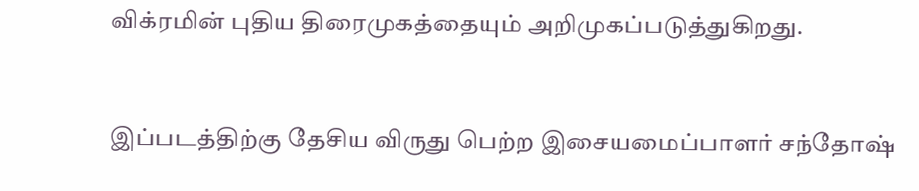விக்ரமின் புதிய திரைமுகத்தையும் அறிமுகப்படுத்துகிறது.


இப்படத்திற்கு தேசிய விருது பெற்ற இசையமைப்பாளர் சந்தோஷ்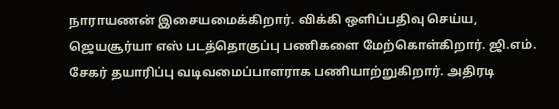நாராயணன் இசையமைக்கிறார். விக்கி ஒளிப்பதிவு செய்ய, ஜெயசூர்யா எஸ் படத்தொகுப்பு பணிகளை மேற்கொள்கிறார். ஜி.எம். சேகர் தயாரிப்பு வடிவமைப்பாளராக பணியாற்றுகிறார். அதிரடி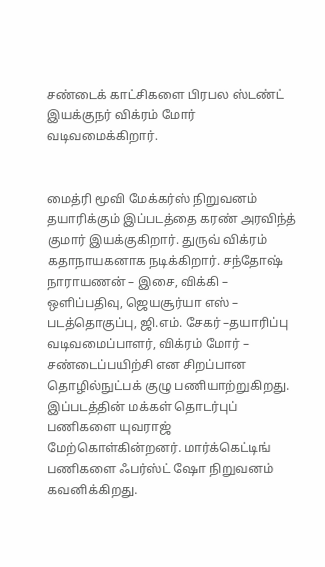சண்டைக் காட்சிகளை பிரபல ஸ்டண்ட் இயக்குநர் விக்ரம் மோர் வடிவமைக்கிறார்.


மைத்ரி மூவி மேக்கர்ஸ் நிறுவனம் தயாரிக்கும் இப்படத்தை கரண் அரவிந்த் குமார் இயக்குகிறார். துருவ் விக்ரம் கதாநாயகனாக நடிக்கிறார். சந்தோஷ் நாராயணன் – இசை, விக்கி – ஒளிப்பதிவு, ஜெயசூர்யா எஸ் – படத்தொகுப்பு, ஜி.எம். சேகர் –தயாரிப்பு வடிவமைப்பாளர், விக்ரம் மோர் – சண்டைப்பயிற்சி என சிறப்பான தொழில்நுட்பக் குழு பணியாற்றுகிறது. இப்படத்தின் மக்கள் தொடர்புப் பணிகளை யுவராஜ் மேற்கொள்கின்றனர். மார்க்கெட்டிங் பணிகளை ஃபர்ஸ்ட் ஷோ நிறுவனம் கவனிக்கிறது.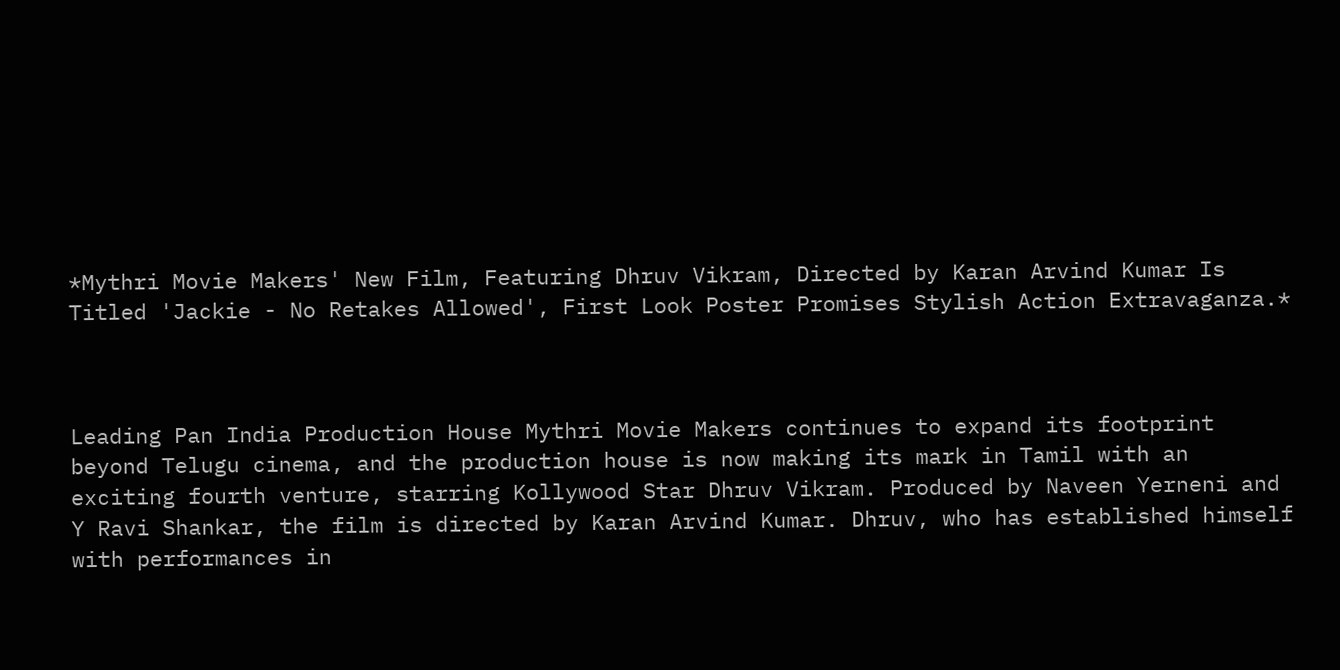*Mythri Movie Makers' New Film, Featuring Dhruv Vikram, Directed by Karan Arvind Kumar Is Titled 'Jackie - No Retakes Allowed', First Look Poster Promises Stylish Action Extravaganza.*



Leading Pan India Production House Mythri Movie Makers continues to expand its footprint beyond Telugu cinema, and the production house is now making its mark in Tamil with an exciting fourth venture, starring Kollywood Star Dhruv Vikram. Produced by Naveen Yerneni and Y Ravi Shankar, the film is directed by Karan Arvind Kumar. Dhruv, who has established himself with performances in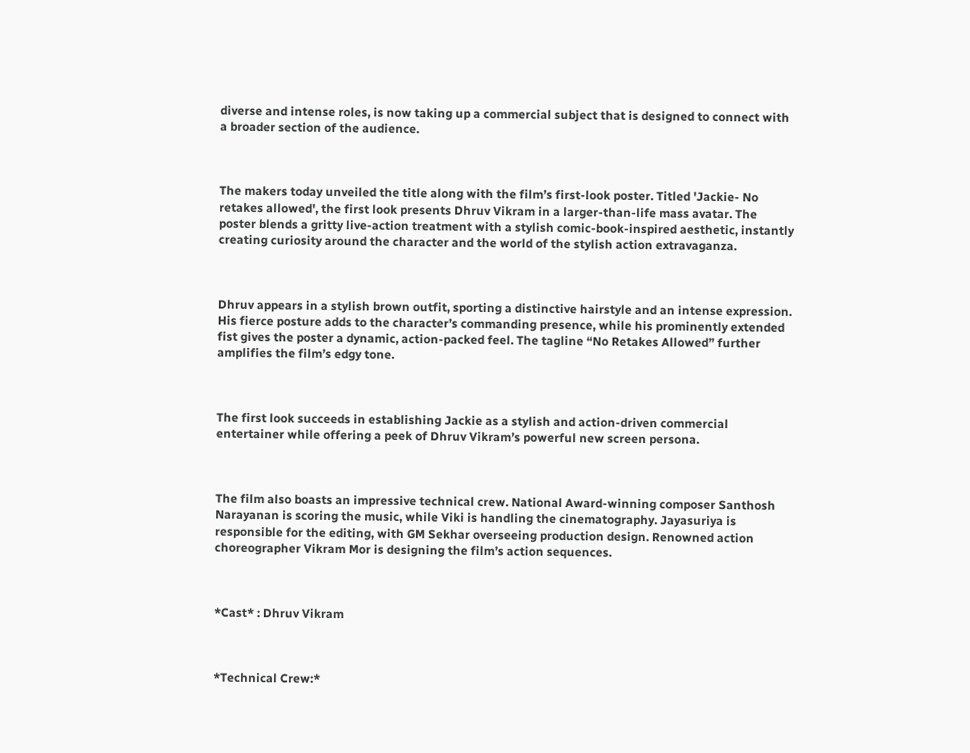diverse and intense roles, is now taking up a commercial subject that is designed to connect with a broader section of the audience.



The makers today unveiled the title along with the film’s first-look poster. Titled 'Jackie- No retakes allowed', the first look presents Dhruv Vikram in a larger-than-life mass avatar. The poster blends a gritty live-action treatment with a stylish comic-book-inspired aesthetic, instantly creating curiosity around the character and the world of the stylish action extravaganza.



Dhruv appears in a stylish brown outfit, sporting a distinctive hairstyle and an intense expression. His fierce posture adds to the character’s commanding presence, while his prominently extended fist gives the poster a dynamic, action-packed feel. The tagline “No Retakes Allowed” further amplifies the film’s edgy tone.



The first look succeeds in establishing Jackie as a stylish and action-driven commercial entertainer while offering a peek of Dhruv Vikram’s powerful new screen persona.



The film also boasts an impressive technical crew. National Award-winning composer Santhosh Narayanan is scoring the music, while Viki is handling the cinematography. Jayasuriya is responsible for the editing, with GM Sekhar overseeing production design. Renowned action choreographer Vikram Mor is designing the film’s action sequences.



*Cast* : Dhruv Vikram



*Technical Crew:*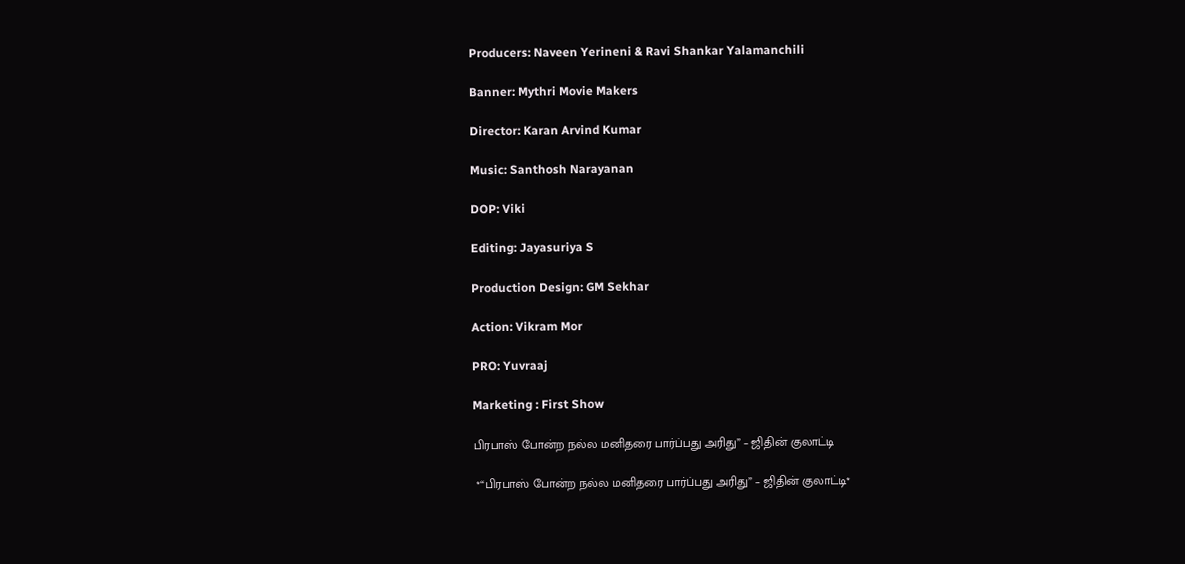Producers: Naveen Yerineni & Ravi Shankar Yalamanchili

Banner: Mythri Movie Makers

Director: Karan Arvind Kumar

Music: Santhosh Narayanan

DOP: Viki

Editing: Jayasuriya S

Production Design: GM Sekhar

Action: Vikram Mor

PRO: Yuvraaj

Marketing : First Show

பிரபாஸ் போன்ற நல்ல மனிதரை பார்ப்பது அரிது” – ஜிதின் குலாட்டி

 *“பிரபாஸ் போன்ற நல்ல மனிதரை பார்ப்பது அரிது” – ஜிதின் குலாட்டி*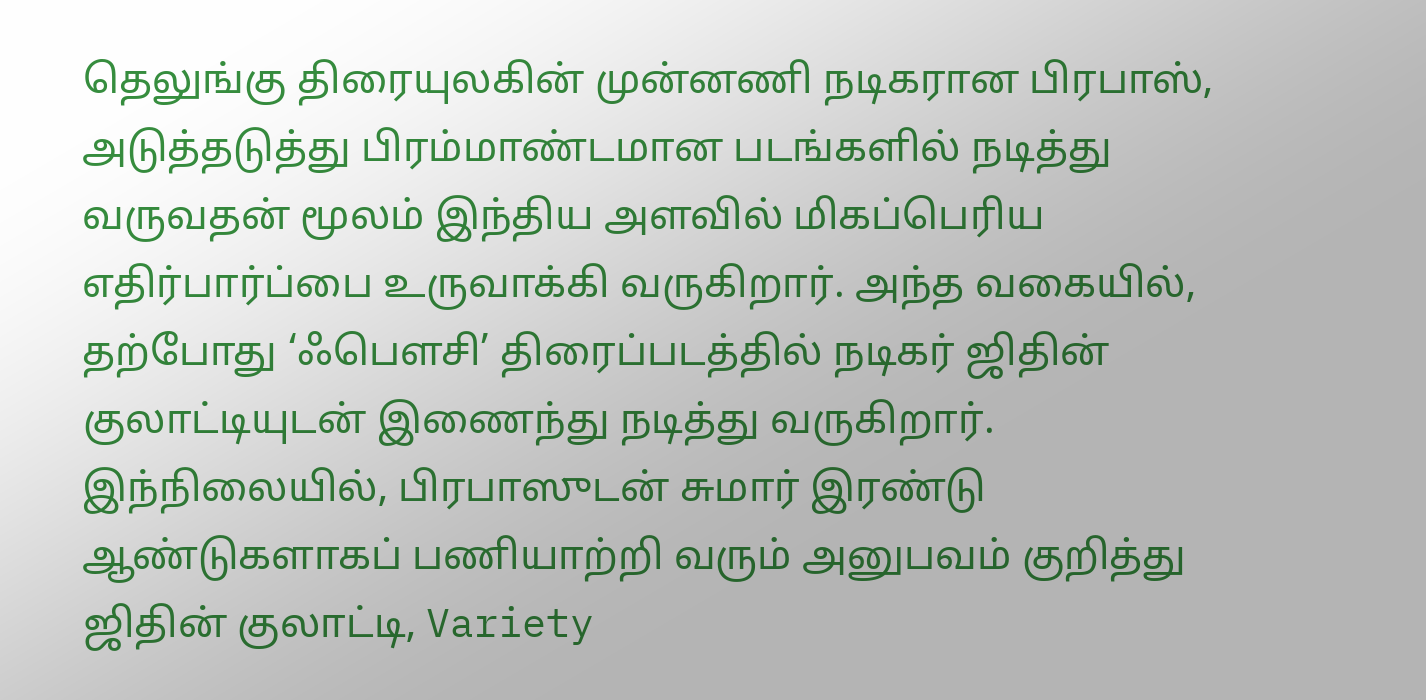தெலுங்கு திரையுலகின் முன்னணி நடிகரான பிரபாஸ், அடுத்தடுத்து பிரம்மாண்டமான படங்களில் நடித்து வருவதன் மூலம் இந்திய அளவில் மிகப்பெரிய எதிர்பார்ப்பை உருவாக்கி வருகிறார். அந்த வகையில், தற்போது ‘ஃபௌசி’ திரைப்படத்தில் நடிகர் ஜிதின் குலாட்டியுடன் இணைந்து நடித்து வருகிறார். இந்நிலையில், பிரபாஸுடன் சுமார் இரண்டு ஆண்டுகளாகப் பணியாற்றி வரும் அனுபவம் குறித்து ஜிதின் குலாட்டி, Variety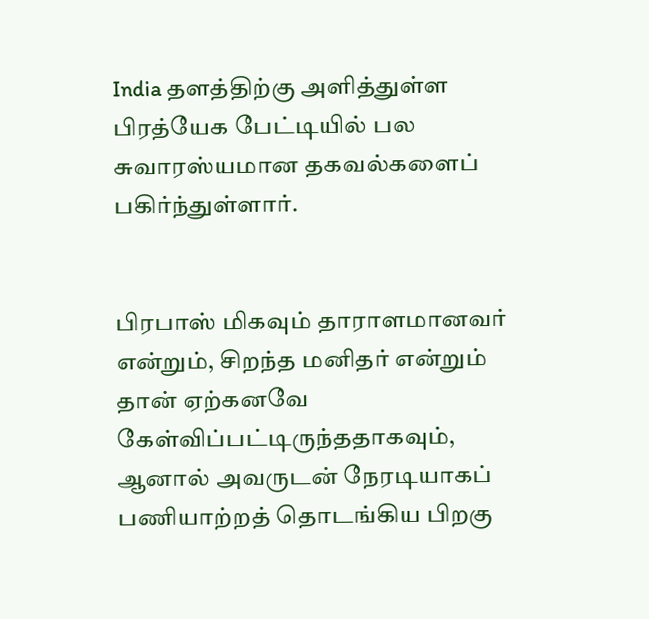India தளத்திற்கு அளித்துள்ள பிரத்யேக பேட்டியில் பல சுவாரஸ்யமான தகவல்களைப் பகிர்ந்துள்ளார்.


பிரபாஸ் மிகவும் தாராளமானவர் என்றும், சிறந்த மனிதர் என்றும் தான் ஏற்கனவே கேள்விப்பட்டிருந்ததாகவும், ஆனால் அவருடன் நேரடியாகப் பணியாற்றத் தொடங்கிய பிறகு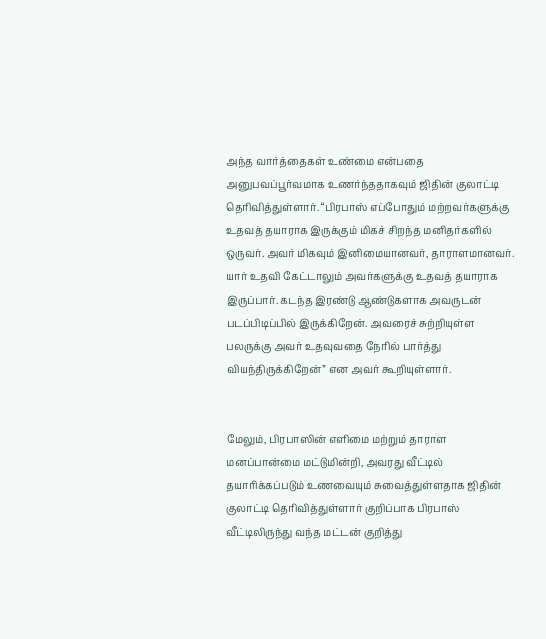அந்த வார்த்தைகள் உண்மை என்பதை அனுபவப்பூர்வமாக உணர்ந்ததாகவும் ஜிதின் குலாட்டி தெரிவித்துள்ளார். “பிரபாஸ் எப்போதும் மற்றவர்களுக்கு உதவத் தயாராக இருக்கும் மிகச் சிறந்த மனிதர்களில் ஒருவர். அவர் மிகவும் இனிமையானவர், தாராளமானவர். யார் உதவி கேட்டாலும் அவர்களுக்கு உதவத் தயாராக இருப்பார். கடந்த இரண்டு ஆண்டுகளாக அவருடன் படப்பிடிப்பில் இருக்கிறேன். அவரைச் சுற்றியுள்ள பலருக்கு அவர் உதவுவதை நேரில் பார்த்து வியந்திருக்கிறேன்” என அவர் கூறியுள்ளார்.


மேலும், பிரபாஸின் எளிமை மற்றும் தாராள மனப்பான்மை மட்டுமின்றி, அவரது வீட்டில் தயாரிக்கப்படும் உணவையும் சுவைத்துள்ளதாக ஜிதின் குலாட்டி தெரிவித்துள்ளார் குறிப்பாக பிரபாஸ் வீட்டிலிருந்து வந்த மட்டன் குறித்து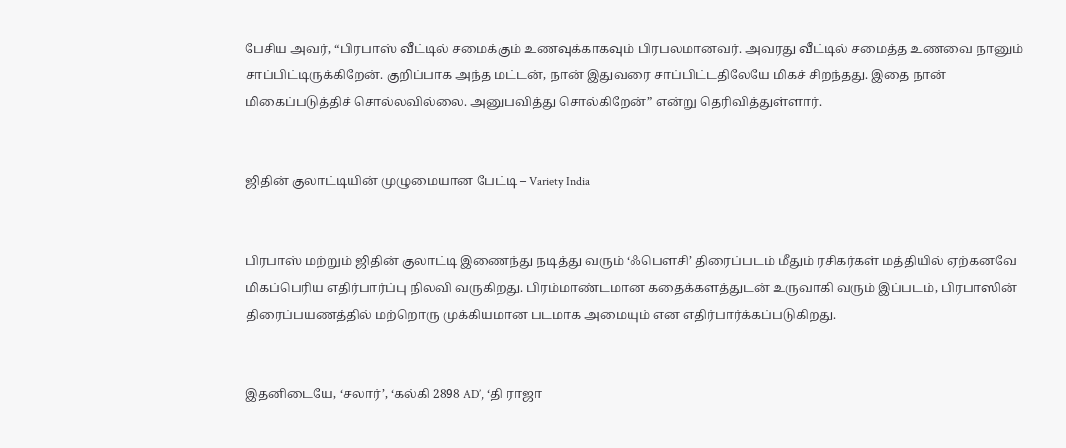பேசிய அவர், “பிரபாஸ் வீட்டில் சமைக்கும் உணவுக்காகவும் பிரபலமானவர். அவரது வீட்டில் சமைத்த உணவை நானும் சாப்பிட்டிருக்கிறேன். குறிப்பாக அந்த மட்டன், நான் இதுவரை சாப்பிட்டதிலேயே மிகச் சிறந்தது. இதை நான் மிகைப்படுத்திச் சொல்லவில்லை. அனுபவித்து சொல்கிறேன்” என்று தெரிவித்துள்ளார்.


ஜிதின் குலாட்டியின் முழுமையான பேட்டி – Variety India


பிரபாஸ் மற்றும் ஜிதின் குலாட்டி இணைந்து நடித்து வரும் ‘ஃபௌசி’ திரைப்படம் மீதும் ரசிகர்கள் மத்தியில் ஏற்கனவே மிகப்பெரிய எதிர்பார்ப்பு நிலவி வருகிறது. பிரம்மாண்டமான கதைக்களத்துடன் உருவாகி வரும் இப்படம், பிரபாஸின் திரைப்பயணத்தில் மற்றொரு முக்கியமான படமாக அமையும் என எதிர்பார்க்கப்படுகிறது.


இதனிடையே, ‘சலார்’, ‘கல்கி 2898 AD’, ‘தி ராஜா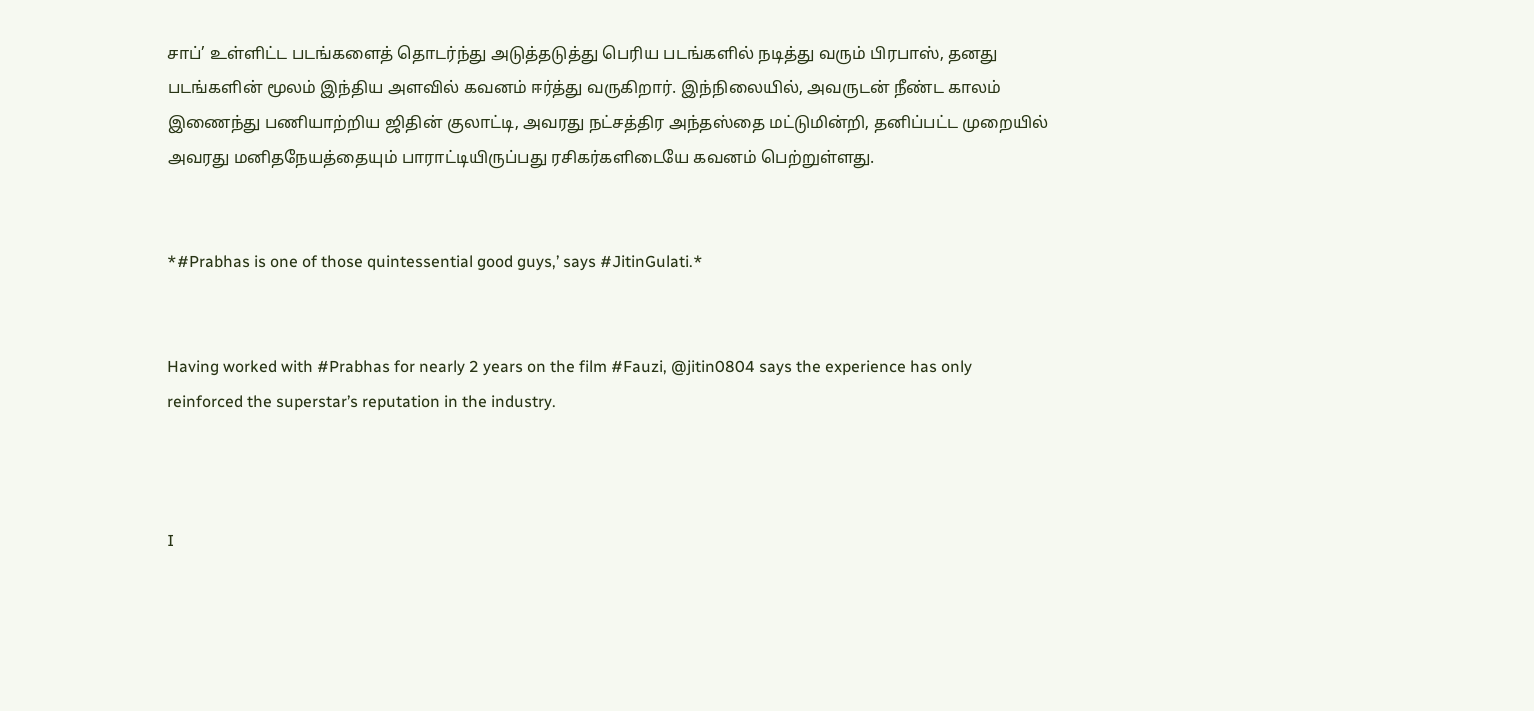சாப்’ உள்ளிட்ட படங்களைத் தொடர்ந்து அடுத்தடுத்து பெரிய படங்களில் நடித்து வரும் பிரபாஸ், தனது படங்களின் மூலம் இந்திய அளவில் கவனம் ஈர்த்து வருகிறார். இந்நிலையில், அவருடன் நீண்ட காலம் இணைந்து பணியாற்றிய ஜிதின் குலாட்டி, அவரது நட்சத்திர அந்தஸ்தை மட்டுமின்றி, தனிப்பட்ட முறையில் அவரது மனிதநேயத்தையும் பாராட்டியிருப்பது ரசிகர்களிடையே கவனம் பெற்றுள்ளது.


*#Prabhas is one of those quintessential good guys,’ says #JitinGulati.*


Having worked with #Prabhas for nearly 2 years on the film #Fauzi, @jitin0804 says the experience has only reinforced the superstar’s reputation in the industry.



I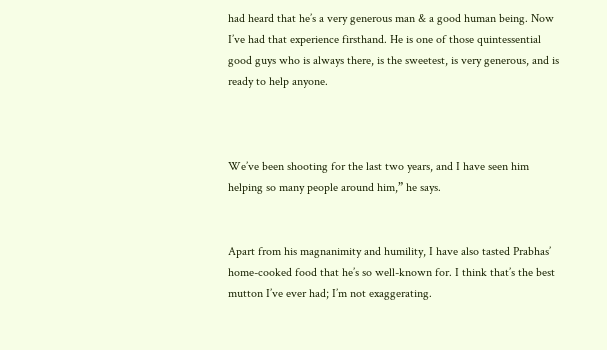had heard that he’s a very generous man & a good human being. Now I’ve had that experience firsthand. He is one of those quintessential good guys who is always there, is the sweetest, is very generous, and is ready to help anyone.



We’ve been shooting for the last two years, and I have seen him helping so many people around him,” he says.


Apart from his magnanimity and humility, I have also tasted Prabhas’ home-cooked food that he’s so well-known for. I think that’s the best mutton I’ve ever had; I’m not exaggerating.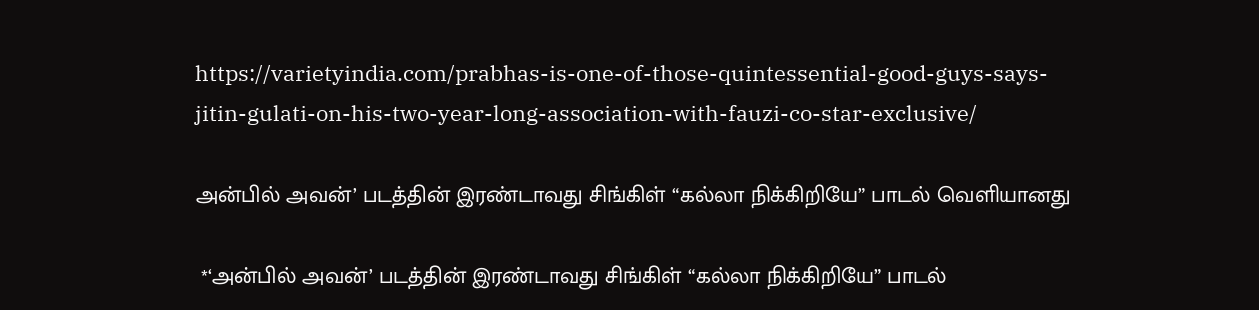https://varietyindia.com/prabhas-is-one-of-those-quintessential-good-guys-says-jitin-gulati-on-his-two-year-long-association-with-fauzi-co-star-exclusive/

அன்பில் அவன்’ படத்தின் இரண்டாவது சிங்கிள் “கல்லா நிக்கிறியே” பாடல் வெளியானது

 *‘அன்பில் அவன்’ படத்தின் இரண்டாவது சிங்கிள் “கல்லா நிக்கிறியே” பாடல்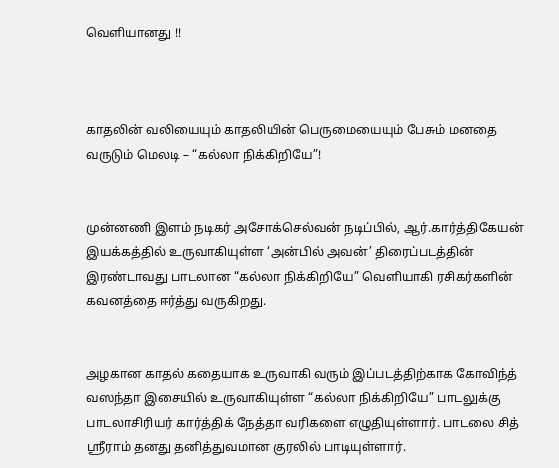வெளியானது !!



காதலின் வலியையும் காதலியின் பெருமையையும் பேசும் மனதை வருடும் மெலடி – “கல்லா நிக்கிறியே”!


முன்னணி இளம் நடிகர் அசோக்செல்வன் நடிப்பில், ஆர்.கார்த்திகேயன் இயக்கத்தில் உருவாகியுள்ள ‘அன்பில் அவன்’ திரைப்படத்தின் இரண்டாவது பாடலான “கல்லா நிக்கிறியே” வெளியாகி ரசிகர்களின் கவனத்தை ஈர்த்து வருகிறது.


அழகான காதல் கதையாக உருவாகி வரும் இப்படத்திற்காக கோவிந்த் வஸந்தா இசையில் உருவாகியுள்ள “கல்லா நிக்கிறியே” பாடலுக்கு பாடலாசிரியர் கார்த்திக் நேத்தா வரிகளை எழுதியுள்ளார். பாடலை சித் ஸ்ரீராம் தனது தனித்துவமான குரலில் பாடியுள்ளார்.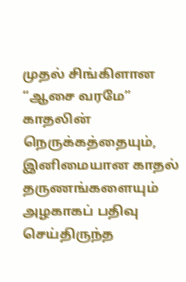முதல் சிங்கிளான “ஆசை வரமே” காதலின் நெருக்கத்தையும், இனிமையான காதல் தருணங்களையும் அழகாகப் பதிவு செய்திருந்த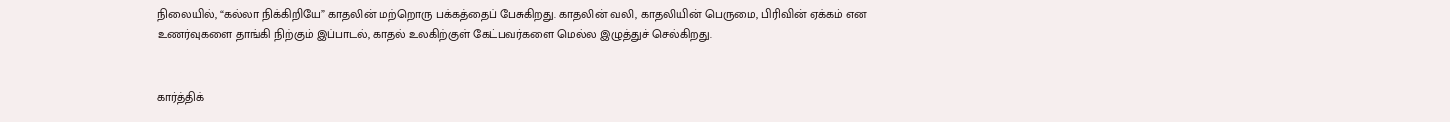நிலையில், “கல்லா நிக்கிறியே” காதலின் மற்றொரு பக்கத்தைப் பேசுகிறது. காதலின் வலி, காதலியின் பெருமை, பிரிவின் ஏக்கம் என உணர்வுகளை தாங்கி நிற்கும் இப்பாடல், காதல் உலகிற்குள் கேட்பவர்களை மெல்ல இழுத்துச் செல்கிறது.


கார்த்திக்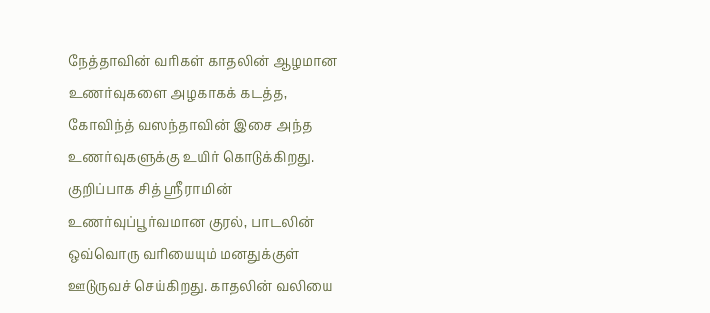நேத்தாவின் வரிகள் காதலின் ஆழமான உணர்வுகளை அழகாகக் கடத்த, கோவிந்த் வஸந்தாவின் இசை அந்த உணர்வுகளுக்கு உயிர் கொடுக்கிறது. குறிப்பாக சித் ஸ்ரீராமின் உணர்வுப்பூர்வமான குரல், பாடலின் ஒவ்வொரு வரியையும் மனதுக்குள் ஊடுருவச் செய்கிறது. காதலின் வலியை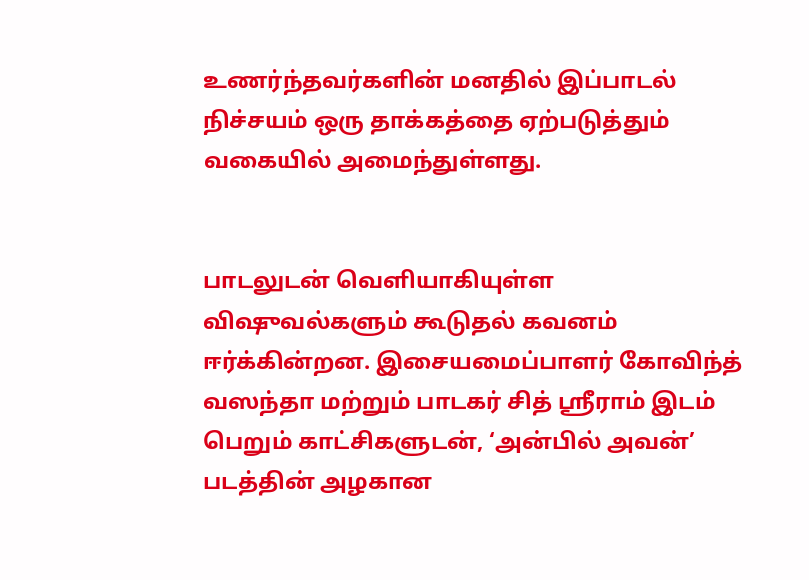உணர்ந்தவர்களின் மனதில் இப்பாடல் நிச்சயம் ஒரு தாக்கத்தை ஏற்படுத்தும் வகையில் அமைந்துள்ளது.


பாடலுடன் வெளியாகியுள்ள விஷுவல்களும் கூடுதல் கவனம் ஈர்க்கின்றன. இசையமைப்பாளர் கோவிந்த் வஸந்தா மற்றும் பாடகர் சித் ஸ்ரீராம் இடம் பெறும் காட்சிகளுடன், ‘அன்பில் அவன்’ படத்தின் அழகான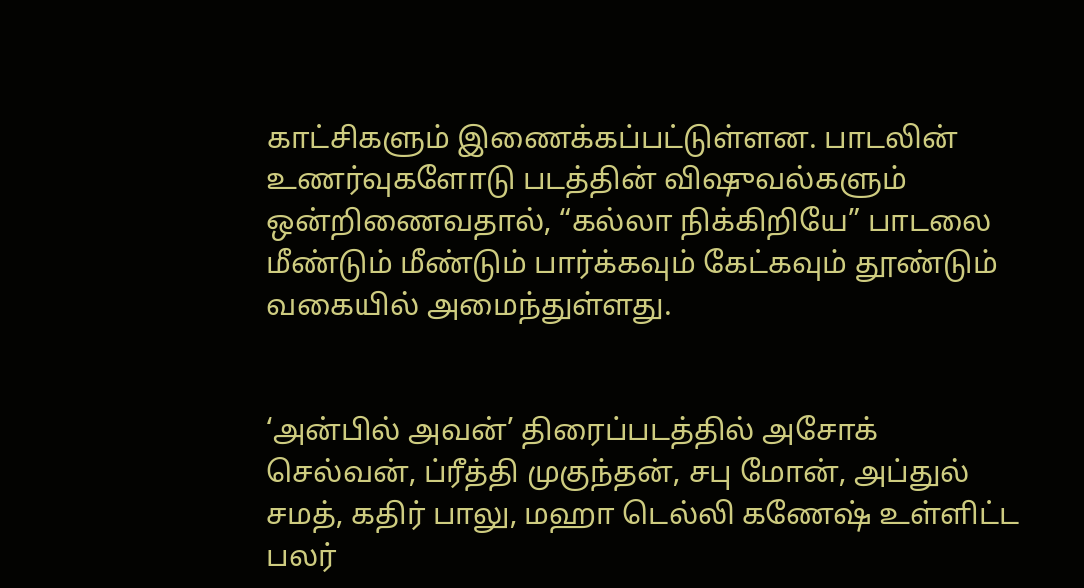காட்சிகளும் இணைக்கப்பட்டுள்ளன. பாடலின் உணர்வுகளோடு படத்தின் விஷுவல்களும் ஒன்றிணைவதால், “கல்லா நிக்கிறியே” பாடலை மீண்டும் மீண்டும் பார்க்கவும் கேட்கவும் தூண்டும் வகையில் அமைந்துள்ளது.


‘அன்பில் அவன்’ திரைப்படத்தில் அசோக் செல்வன், ப்ரீத்தி முகுந்தன், சபு மோன், அப்துல் சமத், கதிர் பாலு, மஹா டெல்லி கணேஷ் உள்ளிட்ட பலர்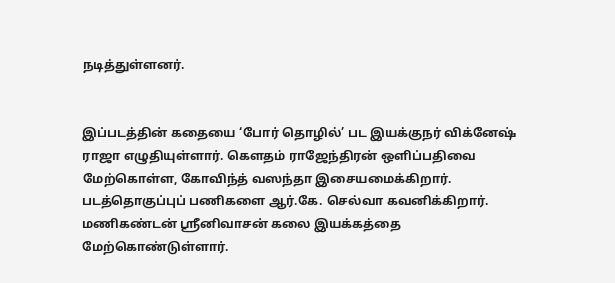நடித்துள்ளனர்.


இப்படத்தின் கதையை ‘போர் தொழில்’ பட இயக்குநர் விக்னேஷ் ராஜா எழுதியுள்ளார். கௌதம் ராஜேந்திரன் ஒளிப்பதிவை மேற்கொள்ள, கோவிந்த் வஸந்தா இசையமைக்கிறார். படத்தொகுப்புப் பணிகளை ஆர்.கே. செல்வா கவனிக்கிறார். மணிகண்டன் ஸ்ரீனிவாசன் கலை இயக்கத்தை மேற்கொண்டுள்ளார்.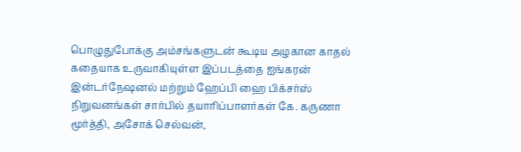பொழுதுபோக்கு அம்சங்களுடன் கூடிய அழகான காதல் கதையாக உருவாகியுள்ள இப்படத்தை ஐங்கரன் இன்டர்நேஷனல் மற்றும் ஹேப்பி ஹை பிக்சர்ஸ் நிறுவனங்கள் சார்பில் தயாரிப்பாளர்கள் கே. கருணா மூர்த்தி, அசோக் செல்வன்,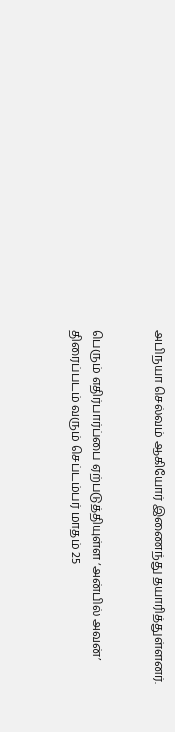அபிநயா செல்வம் ஆகியோர் இணைந்து தயாரித்துள்ளனர்.


பெரும் எதிர்பார்ப்பை ஏற்படுத்தியுள்ள ‘அன்பில் அவன்’ திரைப்படம் வரும் செப்டம்பர் மாதம் 25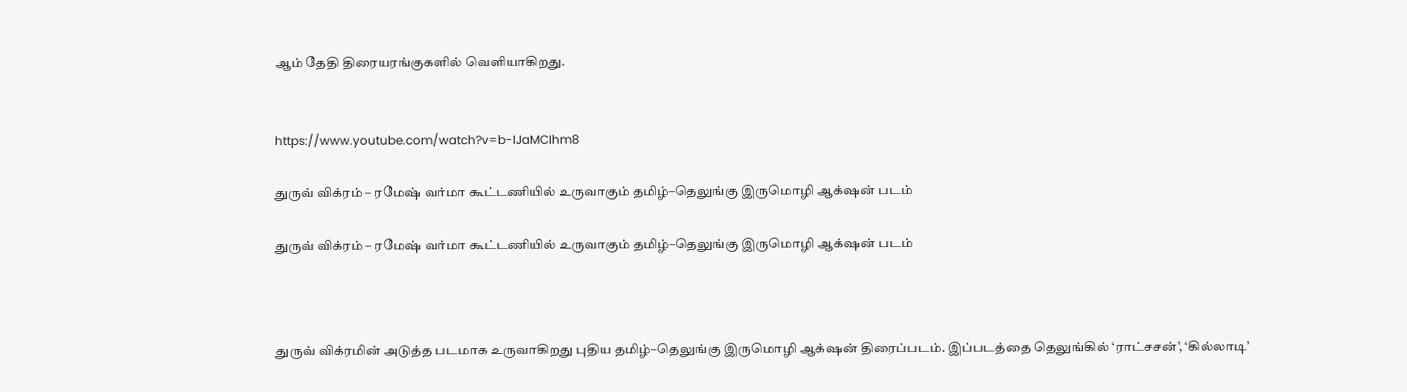ஆம் தேதி திரையரங்குகளில் வெளியாகிறது.


https://www.youtube.com/watch?v=b-IJaMCIhm8

துருவ் விக்ரம் – ரமேஷ் வர்மா கூட்டணியில் உருவாகும் தமிழ்–தெலுங்கு இருமொழி ஆக்‌ஷன் படம்

துருவ் விக்ரம் – ரமேஷ் வர்மா கூட்டணியில் உருவாகும் தமிழ்–தெலுங்கு இருமொழி ஆக்‌ஷன் படம்



துருவ் விக்ரமின் அடுத்த படமாக உருவாகிறது புதிய தமிழ்–தெலுங்கு இருமொழி ஆக்‌ஷன் திரைப்படம். இப்படத்தை தெலுங்கில் ‘ராட்சசன்’, ‘கில்லாடி’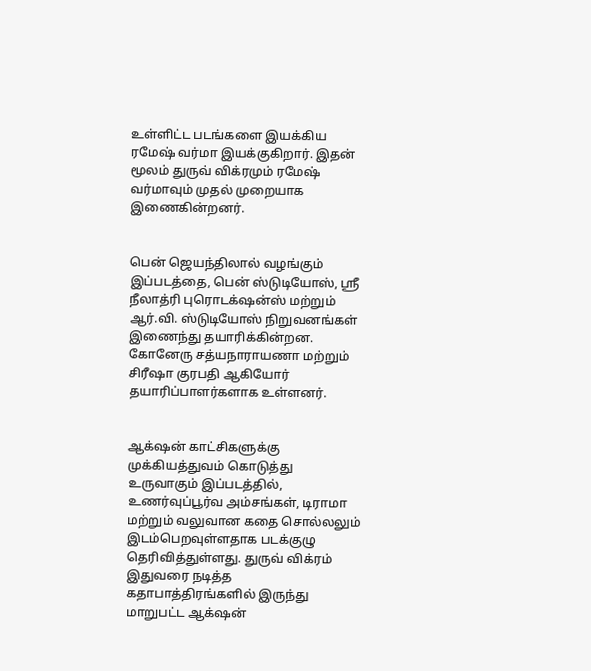உள்ளிட்ட படங்களை இயக்கிய ரமேஷ் வர்மா இயக்குகிறார். இதன் மூலம் துருவ் விக்ரமும் ரமேஷ் வர்மாவும் முதல் முறையாக இணைகின்றனர்.


பென் ஜெயந்திலால் வழங்கும் இப்படத்தை, பென் ஸ்டுடியோஸ், ஸ்ரீ நீலாத்ரி புரொடக்‌ஷன்ஸ் மற்றும் ஆர்.வி. ஸ்டுடியோஸ் நிறுவனங்கள் இணைந்து தயாரிக்கின்றன. கோனேரு சத்யநாராயணா மற்றும் சிரீஷா குரபதி ஆகியோர் தயாரிப்பாளர்களாக உள்ளனர்.


ஆக்‌ஷன் காட்சிகளுக்கு முக்கியத்துவம் கொடுத்து உருவாகும் இப்படத்தில், உணர்வுப்பூர்வ அம்சங்கள், டிராமா மற்றும் வலுவான கதை சொல்லலும் இடம்பெறவுள்ளதாக படக்குழு தெரிவித்துள்ளது. துருவ் விக்ரம் இதுவரை நடித்த கதாபாத்திரங்களில் இருந்து மாறுபட்ட ஆக்‌ஷன்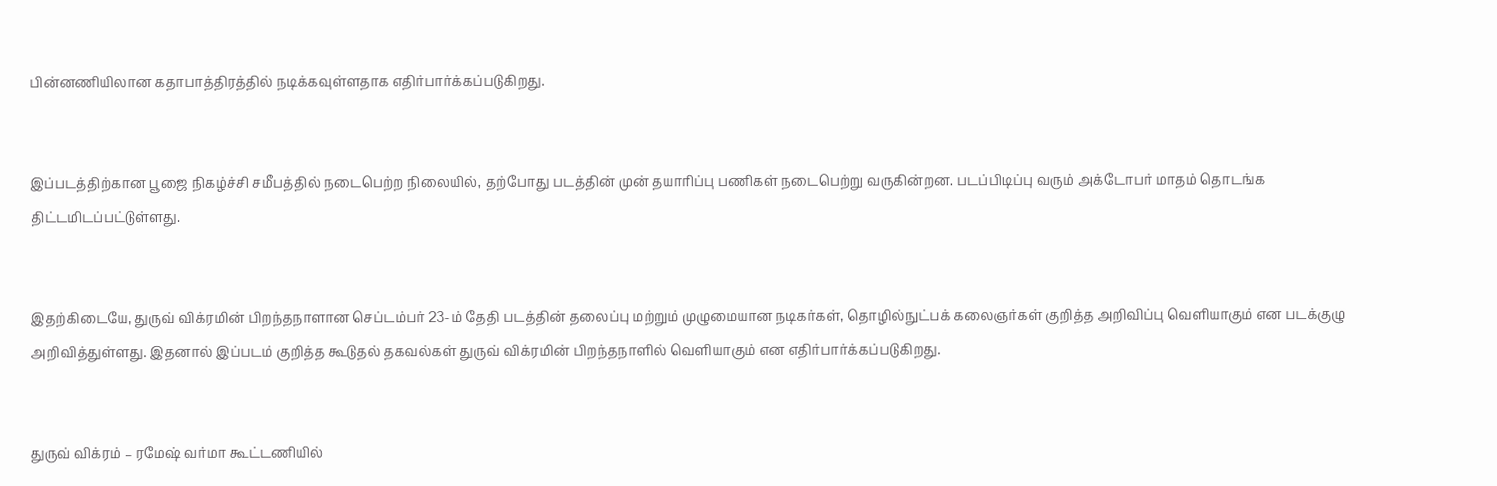பின்னணியிலான கதாபாத்திரத்தில் நடிக்கவுள்ளதாக எதிர்பார்க்கப்படுகிறது.


இப்படத்திற்கான பூஜை நிகழ்ச்சி சமீபத்தில் நடைபெற்ற நிலையில், தற்போது படத்தின் முன் தயாரிப்பு பணிகள் நடைபெற்று வருகின்றன. படப்பிடிப்பு வரும் அக்டோபர் மாதம் தொடங்க திட்டமிடப்பட்டுள்ளது.


இதற்கிடையே, துருவ் விக்ரமின் பிறந்தநாளான செப்டம்பர் 23-ம் தேதி படத்தின் தலைப்பு மற்றும் முழுமையான நடிகர்கள், தொழில்நுட்பக் கலைஞர்கள் குறித்த அறிவிப்பு வெளியாகும் என படக்குழு அறிவித்துள்ளது. இதனால் இப்படம் குறித்த கூடுதல் தகவல்கள் துருவ் விக்ரமின் பிறந்தநாளில் வெளியாகும் என எதிர்பார்க்கப்படுகிறது.


துருவ் விக்ரம் – ரமேஷ் வர்மா கூட்டணியில்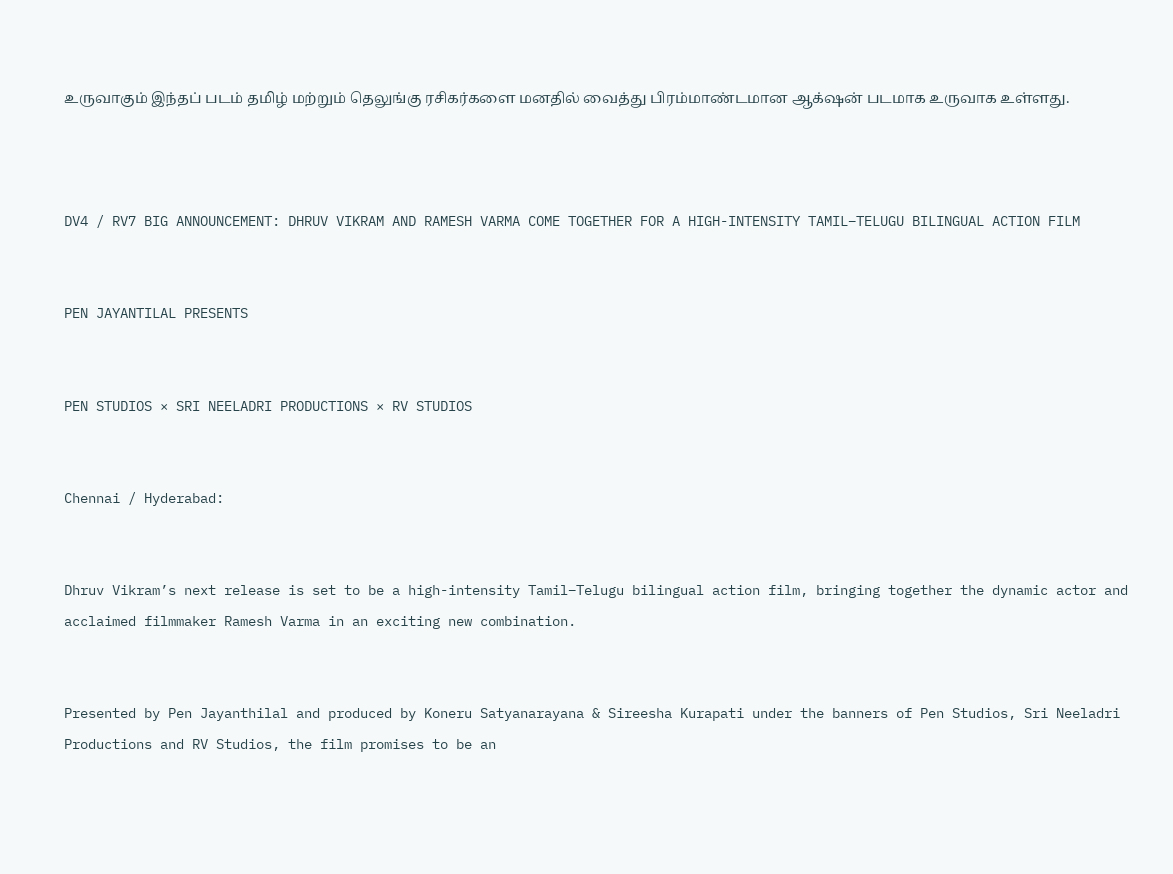உருவாகும் இந்தப் படம் தமிழ் மற்றும் தெலுங்கு ரசிகர்களை மனதில் வைத்து பிரம்மாண்டமான ஆக்‌ஷன் படமாக உருவாக உள்ளது.



DV4 / RV7 BIG ANNOUNCEMENT: DHRUV VIKRAM AND RAMESH VARMA COME TOGETHER FOR A HIGH-INTENSITY TAMIL–TELUGU BILINGUAL ACTION FILM


PEN JAYANTILAL PRESENTS


PEN STUDIOS × SRI NEELADRI PRODUCTIONS × RV STUDIOS


Chennai / Hyderabad:


Dhruv Vikram’s next release is set to be a high-intensity Tamil–Telugu bilingual action film, bringing together the dynamic actor and acclaimed filmmaker Ramesh Varma in an exciting new combination.


Presented by Pen Jayanthilal and produced by Koneru Satyanarayana & Sireesha Kurapati under the banners of Pen Studios, Sri Neeladri Productions and RV Studios, the film promises to be an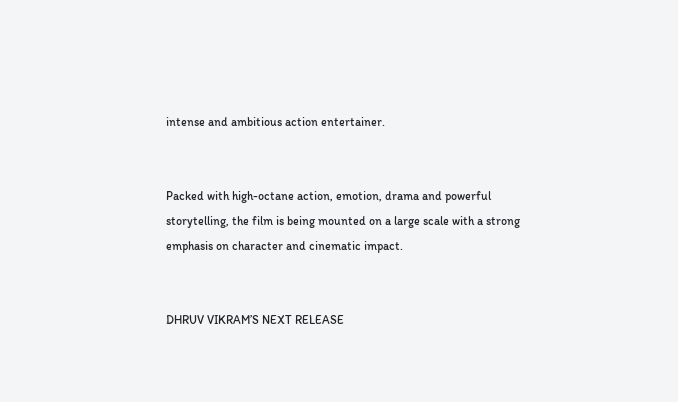intense and ambitious action entertainer.


Packed with high-octane action, emotion, drama and powerful storytelling, the film is being mounted on a large scale with a strong emphasis on character and cinematic impact.


DHRUV VIKRAM’S NEXT RELEASE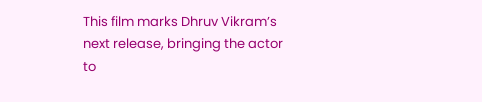This film marks Dhruv Vikram’s next release, bringing the actor to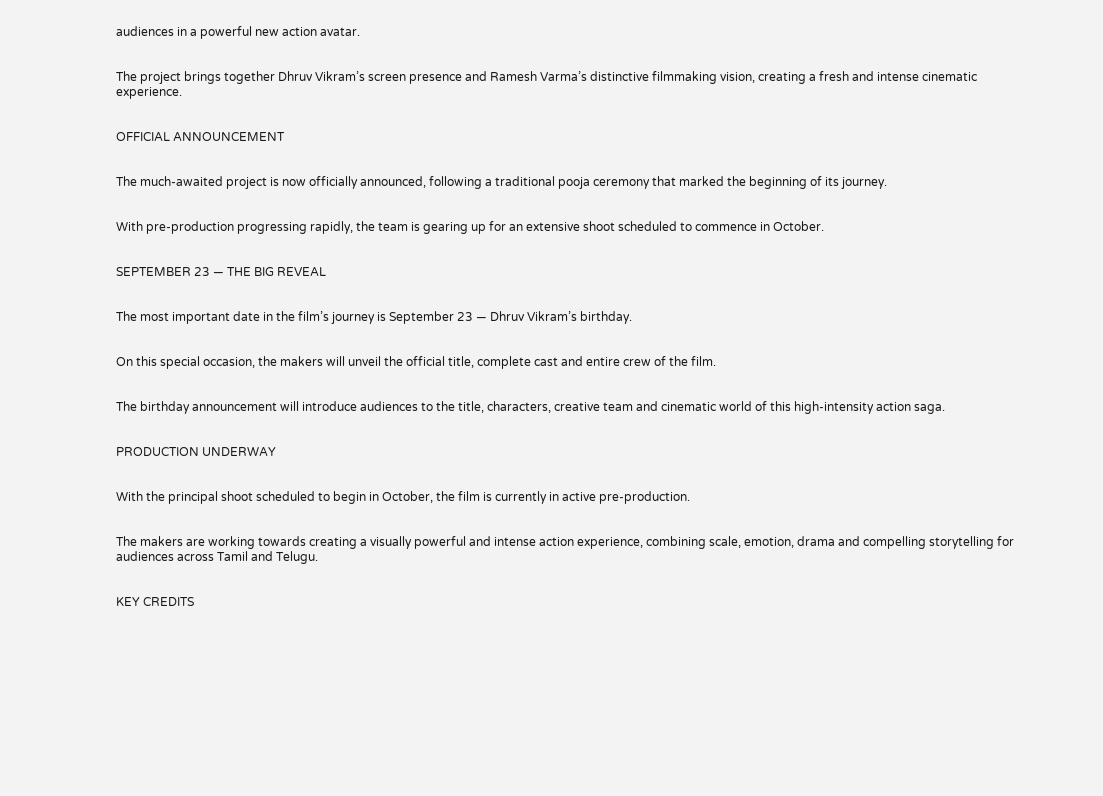audiences in a powerful new action avatar.


The project brings together Dhruv Vikram’s screen presence and Ramesh Varma’s distinctive filmmaking vision, creating a fresh and intense cinematic experience.


OFFICIAL ANNOUNCEMENT


The much-awaited project is now officially announced, following a traditional pooja ceremony that marked the beginning of its journey.


With pre-production progressing rapidly, the team is gearing up for an extensive shoot scheduled to commence in October.


SEPTEMBER 23 — THE BIG REVEAL


The most important date in the film’s journey is September 23 — Dhruv Vikram’s birthday.


On this special occasion, the makers will unveil the official title, complete cast and entire crew of the film.


The birthday announcement will introduce audiences to the title, characters, creative team and cinematic world of this high-intensity action saga.


PRODUCTION UNDERWAY


With the principal shoot scheduled to begin in October, the film is currently in active pre-production.


The makers are working towards creating a visually powerful and intense action experience, combining scale, emotion, drama and compelling storytelling for audiences across Tamil and Telugu.


KEY CREDITS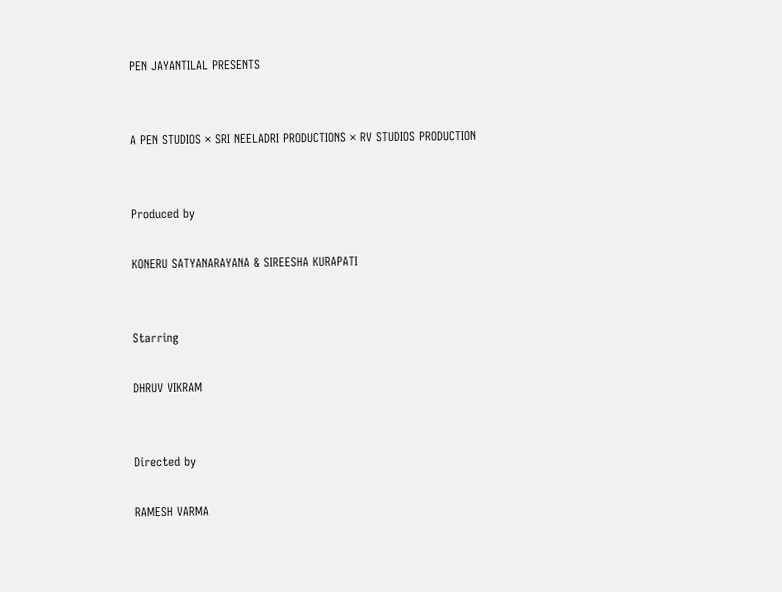PEN JAYANTILAL PRESENTS


A PEN STUDIOS × SRI NEELADRI PRODUCTIONS × RV STUDIOS PRODUCTION


Produced by

KONERU SATYANARAYANA & SIREESHA KURAPATI


Starring

DHRUV VIKRAM


Directed by

RAMESH VARMA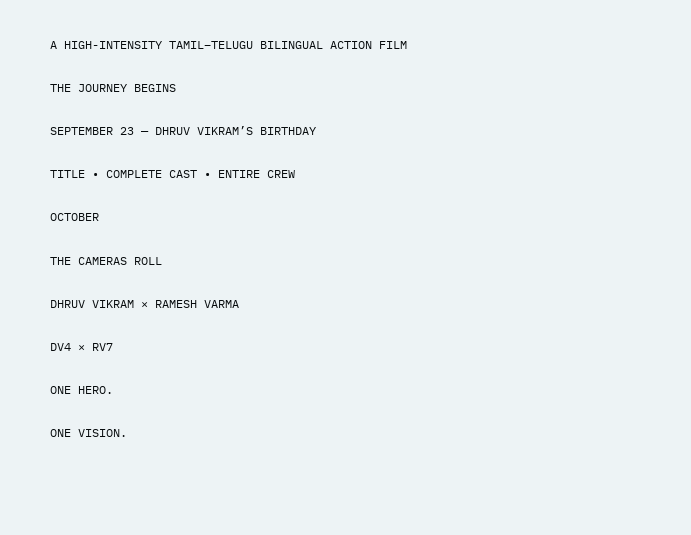A HIGH-INTENSITY TAMIL–TELUGU BILINGUAL ACTION FILM


THE JOURNEY BEGINS


SEPTEMBER 23 — DHRUV VIKRAM’S BIRTHDAY


TITLE • COMPLETE CAST • ENTIRE CREW


OCTOBER


THE CAMERAS ROLL


DHRUV VIKRAM × RAMESH VARMA


DV4 × RV7


ONE HERO.


ONE VISION.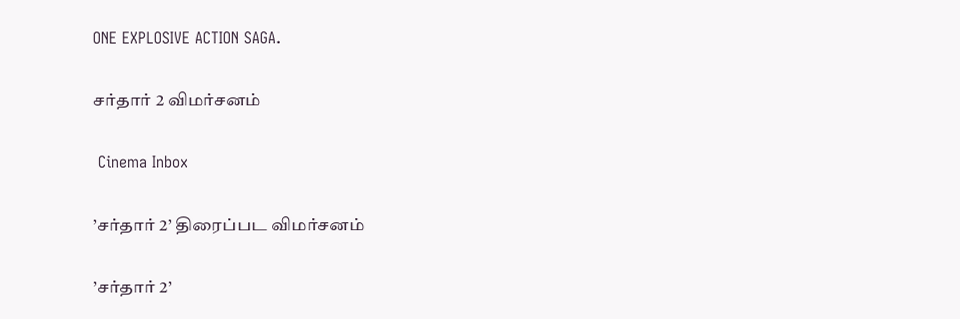ONE EXPLOSIVE ACTION SAGA.

சர்தார் 2 விமர்சனம்

 Cinema Inbox

’சர்தார் 2’ திரைப்பட விமர்சனம்

’சர்தார் 2’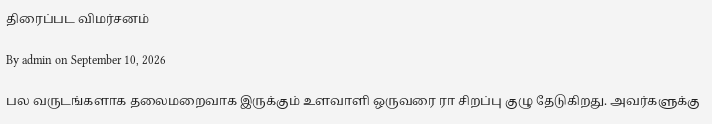திரைப்பட விமர்சனம்

By admin on September 10, 2026

பல வருடங்களாக தலைமறைவாக இருக்கும் உளவாளி ஒருவரை ரா சிறப்பு குழு தேடுகிறது. அவர்களுக்கு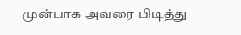முன்பாக அவரை பிடித்து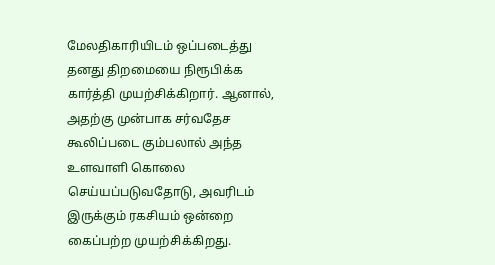மேலதிகாரியிடம் ஒப்படைத்து தனது திறமையை நிரூபிக்க கார்த்தி முயற்சிக்கிறார். ஆனால், அதற்கு முன்பாக சர்வதேச கூலிப்படை கும்பலால் அந்த உளவாளி கொலை செய்யப்படுவதோடு, அவரிடம் இருக்கும் ரகசியம் ஒன்றை கைப்பற்ற முயற்சிக்கிறது.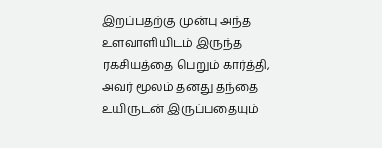இறப்பதற்கு முன்பு அந்த உளவாளியிடம் இருந்த ரகசியத்தை பெறும் கார்த்தி, அவர் மூலம் தனது தந்தை உயிருடன் இருப்பதையும்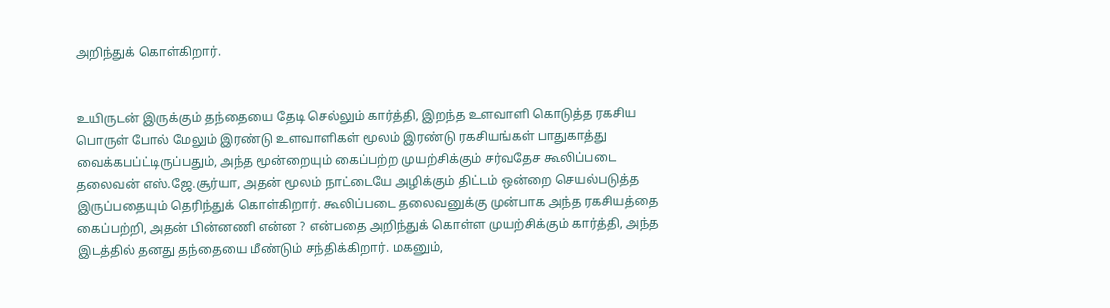அறிந்துக் கொள்கிறார்.


உயிருடன் இருக்கும் தந்தையை தேடி செல்லும் கார்த்தி, இறந்த உளவாளி கொடுத்த ரகசிய பொருள் போல் மேலும் இரண்டு உளவாளிகள் மூலம் இரண்டு ரகசியங்கள் பாதுகாத்து வைக்கபப்ட்டிருப்பதும், அந்த மூன்றையும் கைப்பற்ற முயற்சிக்கும் சர்வதேச கூலிப்படை தலைவன் எஸ்.ஜே.சூர்யா, அதன் மூலம் நாட்டையே அழிக்கும் திட்டம் ஒன்றை செயல்படுத்த இருப்பதையும் தெரிந்துக் கொள்கிறார். கூலிப்படை தலைவனுக்கு முன்பாக அந்த ரகசியத்தை கைப்பற்றி, அதன் பின்னணி என்ன ? என்பதை அறிந்துக் கொள்ள முயற்சிக்கும் கார்த்தி, அந்த இடத்தில் தனது தந்தையை மீண்டும் சந்திக்கிறார். மகனும்,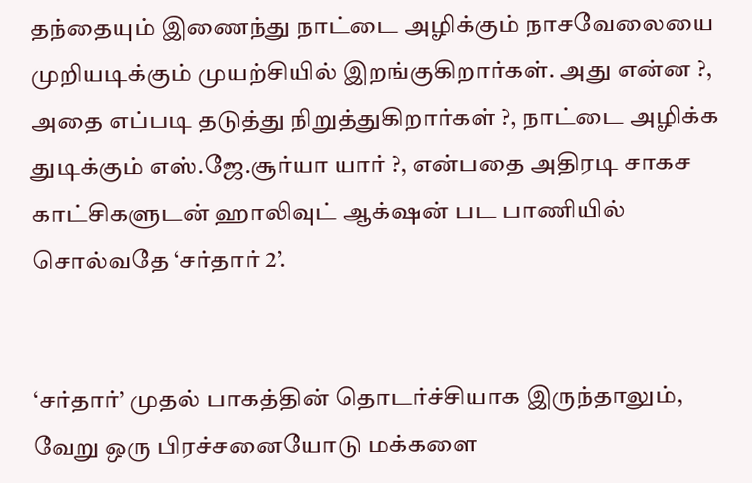தந்தையும் இணைந்து நாட்டை அழிக்கும் நாசவேலையை முறியடிக்கும் முயற்சியில் இறங்குகிறார்கள். அது என்ன ?, அதை எப்படி தடுத்து நிறுத்துகிறார்கள் ?, நாட்டை அழிக்க துடிக்கும் எஸ்.ஜே.சூர்யா யார் ?, என்பதை அதிரடி சாகச காட்சிகளுடன் ஹாலிவுட் ஆக்‌ஷன் பட பாணியில் சொல்வதே ‘சர்தார் 2’.


‘சர்தார்’ முதல் பாகத்தின் தொடர்ச்சியாக இருந்தாலும், வேறு ஒரு பிரச்சனையோடு மக்களை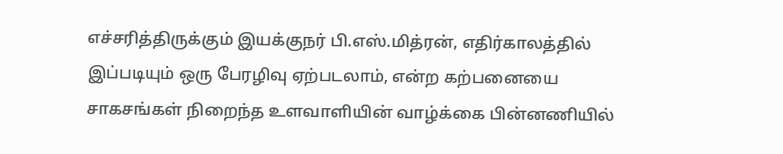எச்சரித்திருக்கும் இயக்குநர் பி.எஸ்.மித்ரன், எதிர்காலத்தில் இப்படியும் ஒரு பேரழிவு ஏற்படலாம், என்ற கற்பனையை சாகசங்கள் நிறைந்த உளவாளியின் வாழ்க்கை பின்னணியில்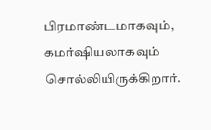பிரமாண்டமாகவும், கமர்ஷியலாகவும் சொல்லியிருக்கிறார்.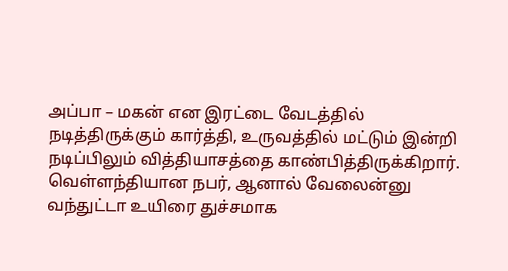அப்பா – மகன் என இரட்டை வேடத்தில் நடித்திருக்கும் கார்த்தி, உருவத்தில் மட்டும் இன்றி நடிப்பிலும் வித்தியாசத்தை காண்பித்திருக்கிறார். வெள்ளந்தியான நபர், ஆனால் வேலைன்னு வந்துட்டா உயிரை துச்சமாக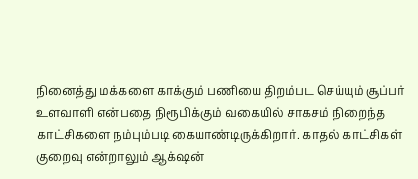நினைத்து மக்களை காக்கும் பணியை திறம்பட செய்யும் சூப்பர் உளவாளி என்பதை நிரூபிக்கும் வகையில் சாகசம் நிறைந்த காட்சிகளை நம்பும்படி கையாண்டிருக்கிறார். காதல் காட்சிகள் குறைவு என்றாலும் ஆக்‌ஷன்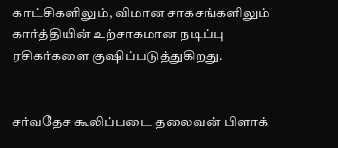காட்சிகளிலும், விமான சாகசங்களிலும் கார்த்தியின் உற்சாகமான நடிப்பு ரசிகர்களை குஷிப்படுத்துகிறது.


சர்வதேச கூலிப்படை தலைவன் பிளாக்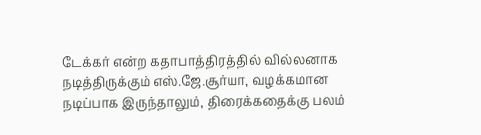டேக்கர் என்ற கதாபாத்திரத்தில் வில்லனாக நடித்திருக்கும் எஸ்.ஜே.சூர்யா, வழக்கமான நடிப்பாக இருந்தாலும், திரைக்கதைக்கு பலம்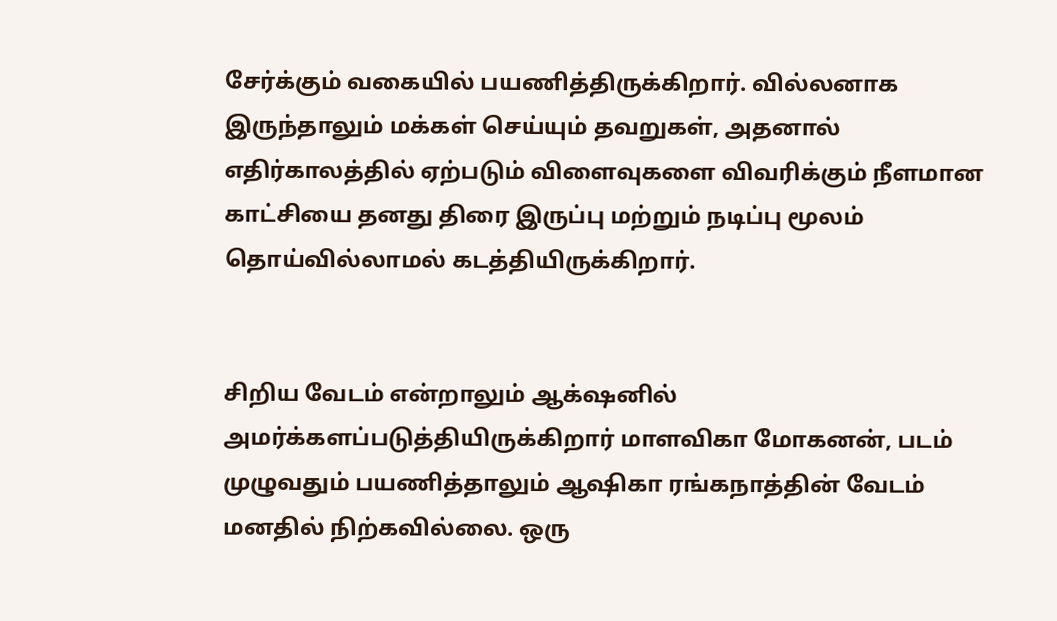சேர்க்கும் வகையில் பயணித்திருக்கிறார். வில்லனாக இருந்தாலும் மக்கள் செய்யும் தவறுகள், அதனால் எதிர்காலத்தில் ஏற்படும் விளைவுகளை விவரிக்கும் நீளமான காட்சியை தனது திரை இருப்பு மற்றும் நடிப்பு மூலம் தொய்வில்லாமல் கடத்தியிருக்கிறார்.


சிறிய வேடம் என்றாலும் ஆக்‌ஷனில் அமர்க்களப்படுத்தியிருக்கிறார் மாளவிகா மோகனன், படம் முழுவதும் பயணித்தாலும் ஆஷிகா ரங்கநாத்தின் வேடம் மனதில் நிற்கவில்லை. ஒரு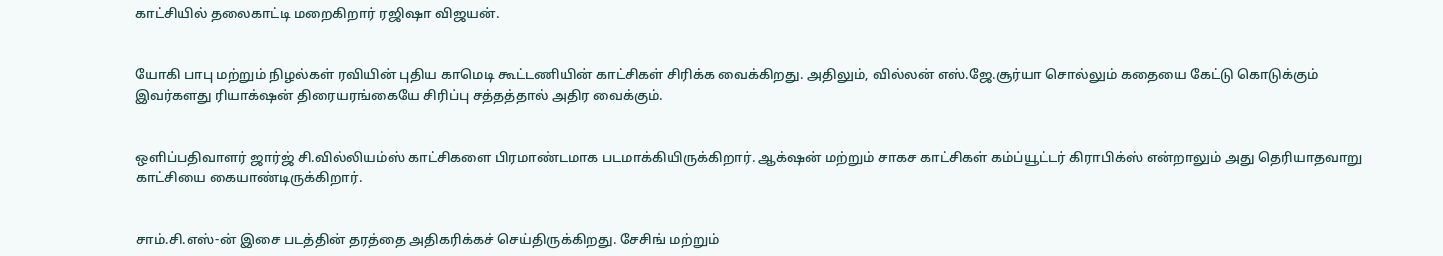காட்சியில் தலைகாட்டி மறைகிறார் ரஜிஷா விஜயன்.


யோகி பாபு மற்றும் நிழல்கள் ரவியின் புதிய காமெடி கூட்டணியின் காட்சிகள் சிரிக்க வைக்கிறது. அதிலும், வில்லன் எஸ்.ஜே.சூர்யா சொல்லும் கதையை கேட்டு கொடுக்கும் இவர்களது ரியாக்‌ஷன் திரையரங்கையே சிரிப்பு சத்தத்தால் அதிர வைக்கும்.


ஒளிப்பதிவாளர் ஜார்ஜ் சி.வில்லியம்ஸ் காட்சிகளை பிரமாண்டமாக படமாக்கியிருக்கிறார். ஆக்‌ஷன் மற்றும் சாகச காட்சிகள் கம்ப்யூட்டர் கிராபிக்ஸ் என்றாலும் அது தெரியாதவாறு காட்சியை கையாண்டிருக்கிறார்.


சாம்.சி.எஸ்-ன் இசை படத்தின் தரத்தை அதிகரிக்கச் செய்திருக்கிறது. சேசிங் மற்றும்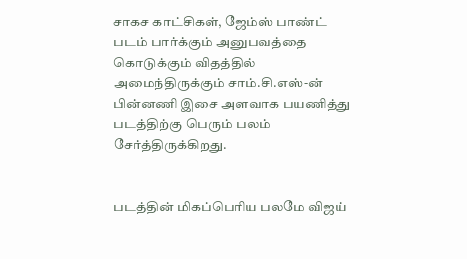சாகச காட்சிகள், ஜேம்ஸ் பாண்ட் படம் பார்க்கும் அனுபவத்தை கொடுக்கும் விதத்தில் அமைந்திருக்கும் சாம்.சி.எஸ்-ன் பின்னணி இசை அளவாக பயணித்து படத்திற்கு பெரும் பலம் சேர்த்திருக்கிறது.


படத்தின் மிகப்பெரிய பலமே விஜய்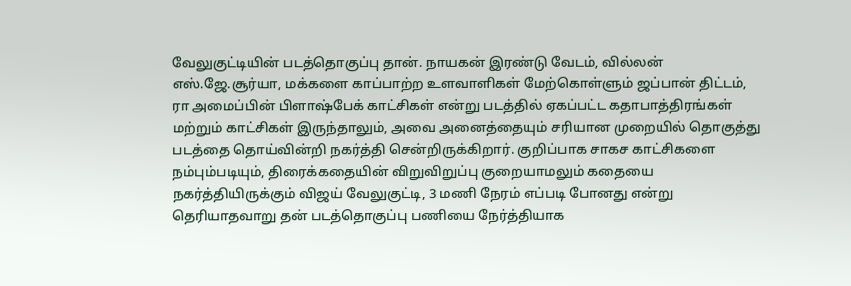வேலுகுட்டியின் படத்தொகுப்பு தான். நாயகன் இரண்டு வேடம், வில்லன் எஸ்.ஜே.சூர்யா, மக்களை காப்பாற்ற உளவாளிகள் மேற்கொள்ளும் ஜப்பான் திட்டம், ரா அமைப்பின் பிளாஷ்பேக் காட்சிகள் என்று படத்தில் ஏகப்பட்ட கதாபாத்திரங்கள் மற்றும் காட்சிகள் இருந்தாலும், அவை அனைத்தையும் சரியான முறையில் தொகுத்து படத்தை தொய்வின்றி நகர்த்தி சென்றிருக்கிறார். குறிப்பாக சாகச காட்சிகளை நம்பும்படியும், திரைக்கதையின் விறுவிறுப்பு குறையாமலும் கதையை நகர்த்தியிருக்கும் விஜய் வேலுகுட்டி, 3 மணி நேரம் எப்படி போனது என்று தெரியாதவாறு தன் படத்தொகுப்பு பணியை நேர்த்தியாக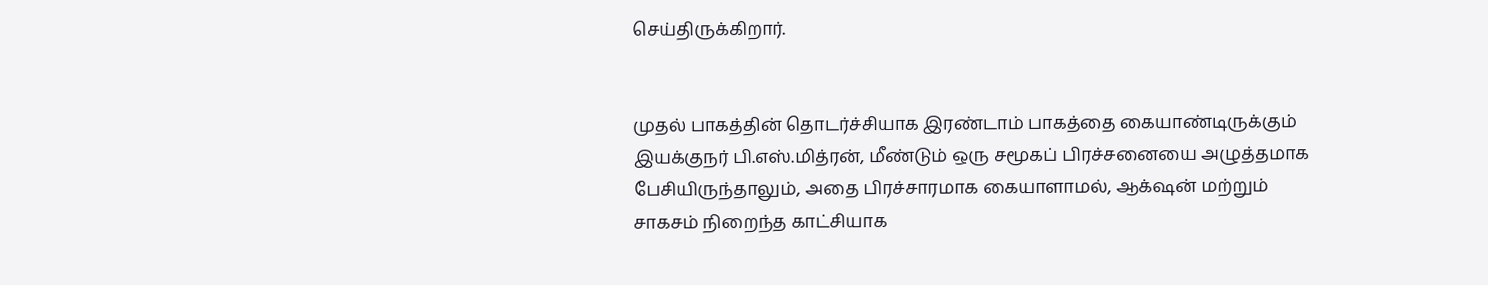செய்திருக்கிறார்.


முதல் பாகத்தின் தொடர்ச்சியாக இரண்டாம் பாகத்தை கையாண்டிருக்கும் இயக்குநர் பி.எஸ்.மித்ரன், மீண்டும் ஒரு சமூகப் பிரச்சனையை அழுத்தமாக பேசியிருந்தாலும், அதை பிரச்சாரமாக கையாளாமல், ஆக்‌ஷன் மற்றும் சாகசம் நிறைந்த காட்சியாக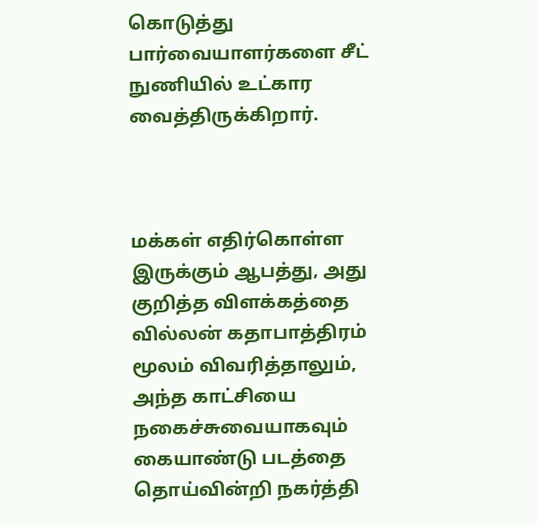கொடுத்து பார்வையாளர்களை சீட் நுணியில் உட்கார வைத்திருக்கிறார்.



மக்கள் எதிர்கொள்ள இருக்கும் ஆபத்து, அது குறித்த விளக்கத்தை வில்லன் கதாபாத்திரம் மூலம் விவரித்தாலும், அந்த காட்சியை நகைச்சுவையாகவும் கையாண்டு படத்தை தொய்வின்றி நகர்த்தி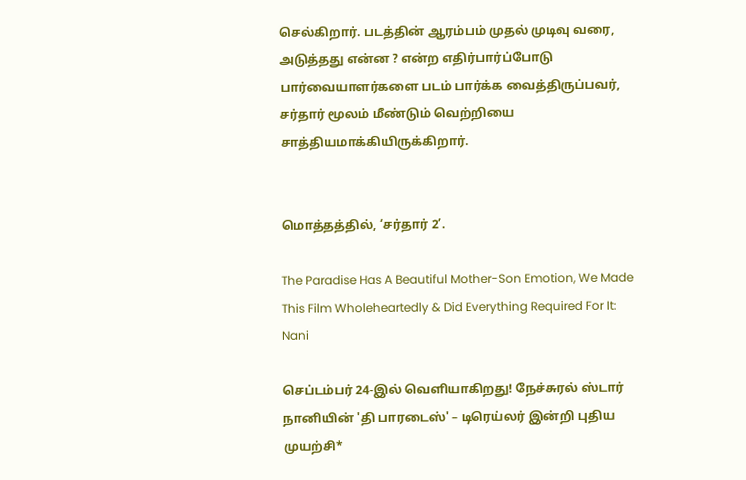செல்கிறார். படத்தின் ஆரம்பம் முதல் முடிவு வரை, அடுத்தது என்ன ? என்ற எதிர்பார்ப்போடு பார்வையாளர்களை படம் பார்க்க வைத்திருப்பவர், சர்தார் மூலம் மீண்டும் வெற்றியை சாத்தியமாக்கியிருக்கிறார்.


மொத்தத்தில், ‘சர்தார் 2’.

The Paradise Has A Beautiful Mother-Son Emotion, We Made This Film Wholeheartedly & Did Everything Required For It: Nani

செப்டம்பர் 24-இல் வெளியாகிறது! நேச்சுரல் ஸ்டார் நானியின் 'தி பாரடைஸ்' – டிரெய்லர் இன்றி புதிய முயற்சி*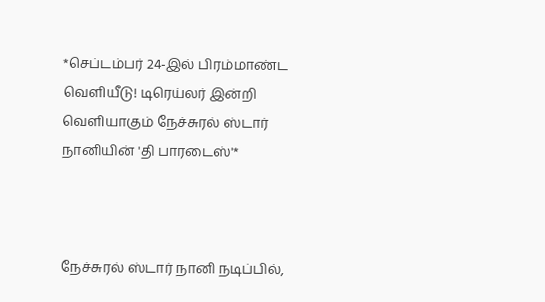*செப்டம்பர் 24-இல் பிரம்மாண்ட வெளியீடு! டிரெய்லர் இன்றி வெளியாகும் நேச்சுரல் ஸ்டார் நானியின் 'தி பாரடைஸ்'*



நேச்சுரல் ஸ்டார் நானி நடிப்பில்,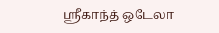ஸ்ரீகாந்த் ஒடேலா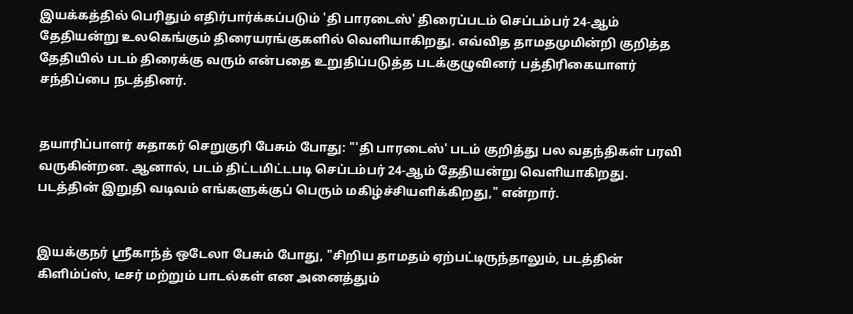இயக்கத்தில் பெரிதும் எதிர்பார்க்கப்படும் 'தி பாரடைஸ்' திரைப்படம் செப்டம்பர் 24-ஆம் தேதியன்று உலகெங்கும் திரையரங்குகளில் வெளியாகிறது. எவ்வித தாமதமுமின்றி குறித்த தேதியில் படம் திரைக்கு வரும் என்பதை உறுதிப்படுத்த படக்குழுவினர் பத்திரிகையாளர் சந்திப்பை நடத்தினர்.


தயாரிப்பாளர் சுதாகர் செறுகுரி பேசும் போது: "'தி பாரடைஸ்' படம் குறித்து பல வதந்திகள் பரவி வருகின்றன. ஆனால், படம் திட்டமிட்டபடி செப்டம்பர் 24-ஆம் தேதியன்று வெளியாகிறது. படத்தின் இறுதி வடிவம் எங்களுக்குப் பெரும் மகிழ்ச்சியளிக்கிறது," என்றார்.


இயக்குநர் ஸ்ரீகாந்த் ஒடேலா பேசும் போது, "சிறிய தாமதம் ஏற்பட்டிருந்தாலும், படத்தின் கிளிம்ப்ஸ், டீசர் மற்றும் பாடல்கள் என அனைத்தும்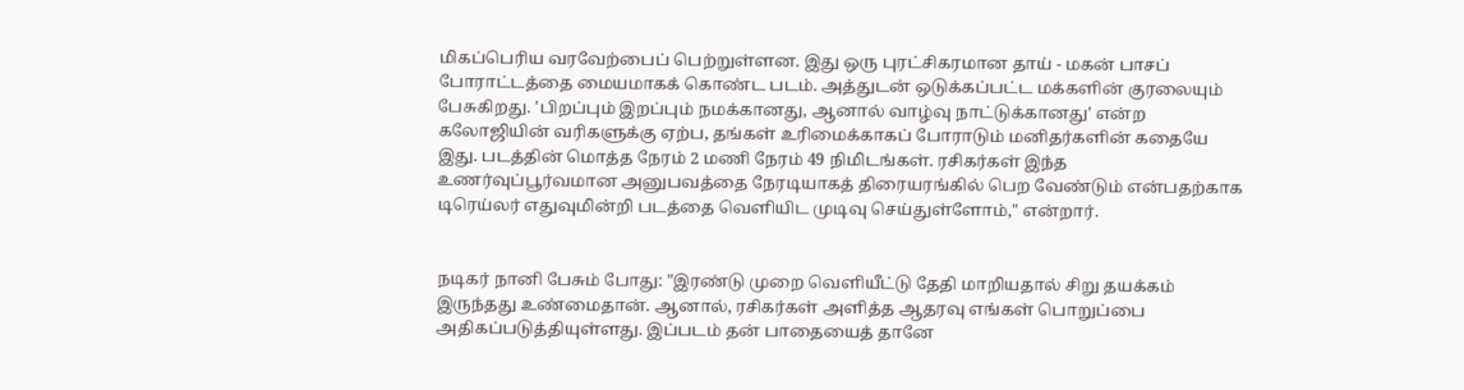மிகப்பெரிய வரவேற்பைப் பெற்றுள்ளன. இது ஒரு புரட்சிகரமான தாய் - மகன் பாசப் போராட்டத்தை மையமாகக் கொண்ட படம். அத்துடன் ஒடுக்கப்பட்ட மக்களின் குரலையும் பேசுகிறது. 'பிறப்பும் இறப்பும் நமக்கானது, ஆனால் வாழ்வு நாட்டுக்கானது' என்ற கலோஜியின் வரிகளுக்கு ஏற்ப, தங்கள் உரிமைக்காகப் போராடும் மனிதர்களின் கதையே இது. படத்தின் மொத்த நேரம் 2 மணி நேரம் 49 நிமிடங்கள். ரசிகர்கள் இந்த உணர்வுப்பூர்வமான அனுபவத்தை நேரடியாகத் திரையரங்கில் பெற வேண்டும் என்பதற்காக டிரெய்லர் எதுவுமின்றி படத்தை வெளியிட முடிவு செய்துள்ளோம்," என்றார்.


நடிகர் நானி பேசும் போது: "இரண்டு முறை வெளியீட்டு தேதி மாறியதால் சிறு தயக்கம் இருந்தது உண்மைதான். ஆனால், ரசிகர்கள் அளித்த ஆதரவு எங்கள் பொறுப்பை அதிகப்படுத்தியுள்ளது. இப்படம் தன் பாதையைத் தானே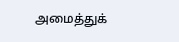அமைத்துக்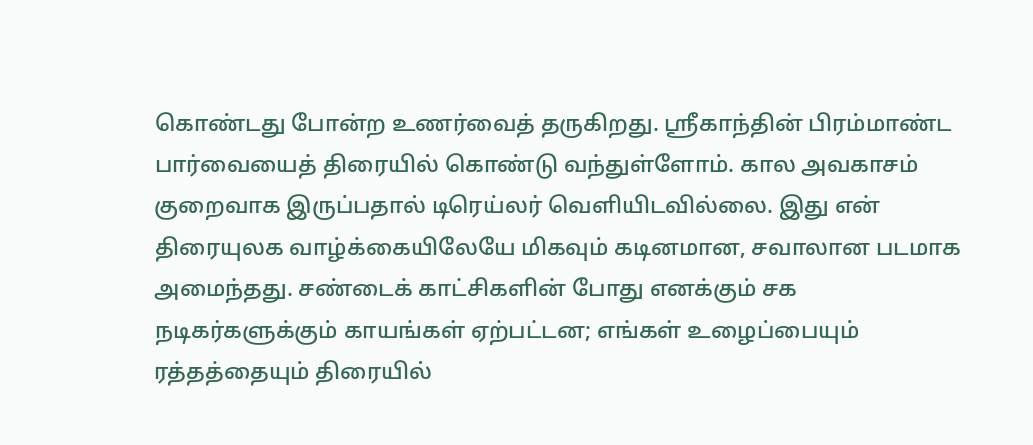கொண்டது போன்ற உணர்வைத் தருகிறது. ஸ்ரீகாந்தின் பிரம்மாண்ட பார்வையைத் திரையில் கொண்டு வந்துள்ளோம். கால அவகாசம் குறைவாக இருப்பதால் டிரெய்லர் வெளியிடவில்லை. இது என் திரையுலக வாழ்க்கையிலேயே மிகவும் கடினமான, சவாலான படமாக அமைந்தது. சண்டைக் காட்சிகளின் போது எனக்கும் சக நடிகர்களுக்கும் காயங்கள் ஏற்பட்டன; எங்கள் உழைப்பையும் ரத்தத்தையும் திரையில்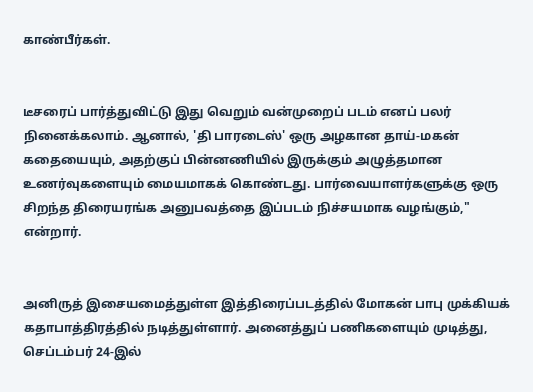காண்பீர்கள்.


டீசரைப் பார்த்துவிட்டு இது வெறும் வன்முறைப் படம் எனப் பலர் நினைக்கலாம். ஆனால், 'தி பாரடைஸ்' ஒரு அழகான தாய்-மகன் கதையையும், அதற்குப் பின்னணியில் இருக்கும் அழுத்தமான உணர்வுகளையும் மையமாகக் கொண்டது. பார்வையாளர்களுக்கு ஒரு சிறந்த திரையரங்க அனுபவத்தை இப்படம் நிச்சயமாக வழங்கும்," என்றார்.


அனிருத் இசையமைத்துள்ள இத்திரைப்படத்தில் மோகன் பாபு முக்கியக் கதாபாத்திரத்தில் நடித்துள்ளார். அனைத்துப் பணிகளையும் முடித்து, செப்டம்பர் 24-இல்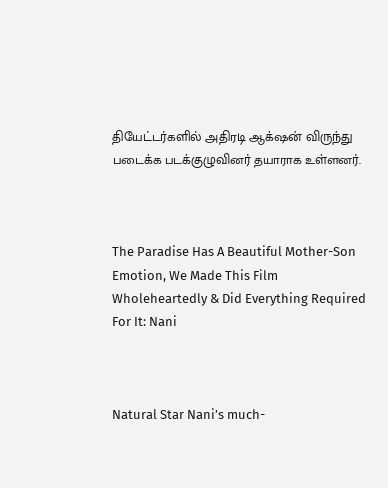தியேட்டர்களில் அதிரடி ஆக்‌ஷன் விருந்து படைக்க படக்குழுவினர் தயாராக உள்ளனர்.



The Paradise Has A Beautiful Mother-Son Emotion, We Made This Film Wholeheartedly & Did Everything Required For It: Nani



Natural Star Nani’s much-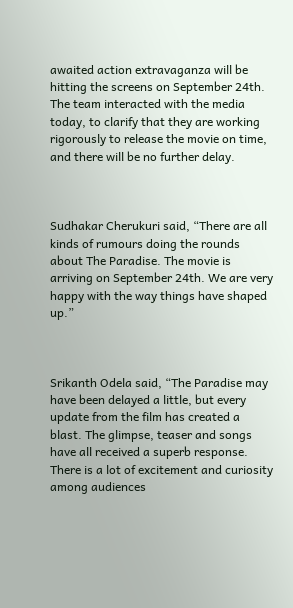awaited action extravaganza will be hitting the screens on September 24th. The team interacted with the media today, to clarify that they are working rigorously to release the movie on time, and there will be no further delay.



Sudhakar Cherukuri said, “There are all kinds of rumours doing the rounds about The Paradise. The movie is arriving on September 24th. We are very happy with the way things have shaped up.”



Srikanth Odela said, “The Paradise may have been delayed a little, but every update from the film has created a blast. The glimpse, teaser and songs have all received a superb response. There is a lot of excitement and curiosity among audiences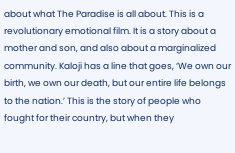about what The Paradise is all about. This is a revolutionary emotional film. It is a story about a mother and son, and also about a marginalized community. Kaloji has a line that goes, ‘We own our birth, we own our death, but our entire life belongs to the nation.’ This is the story of people who fought for their country, but when they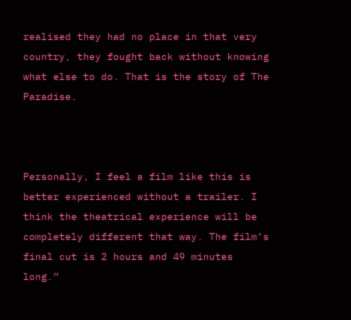realised they had no place in that very country, they fought back without knowing what else to do. That is the story of The Paradise.



Personally, I feel a film like this is better experienced without a trailer. I think the theatrical experience will be completely different that way. The film’s final cut is 2 hours and 49 minutes long.”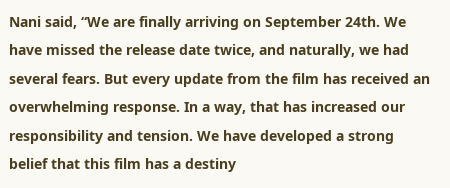Nani said, “We are finally arriving on September 24th. We have missed the release date twice, and naturally, we had several fears. But every update from the film has received an overwhelming response. In a way, that has increased our responsibility and tension. We have developed a strong belief that this film has a destiny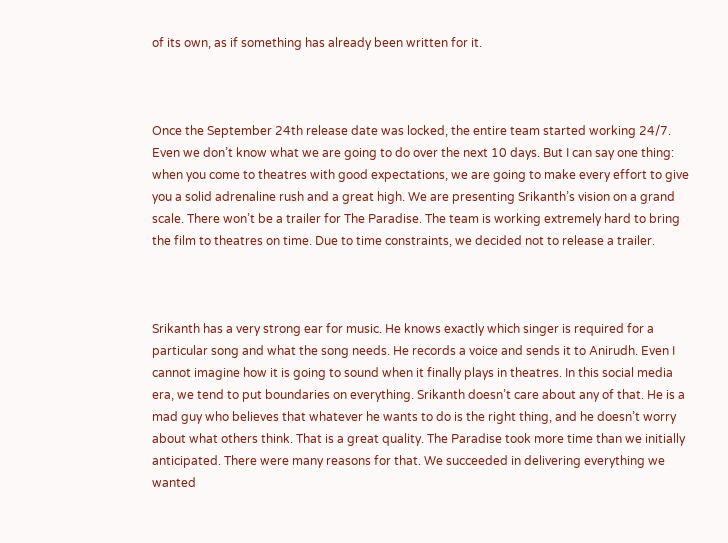of its own, as if something has already been written for it.



Once the September 24th release date was locked, the entire team started working 24/7. Even we don’t know what we are going to do over the next 10 days. But I can say one thing: when you come to theatres with good expectations, we are going to make every effort to give you a solid adrenaline rush and a great high. We are presenting Srikanth’s vision on a grand scale. There won’t be a trailer for The Paradise. The team is working extremely hard to bring the film to theatres on time. Due to time constraints, we decided not to release a trailer.



Srikanth has a very strong ear for music. He knows exactly which singer is required for a particular song and what the song needs. He records a voice and sends it to Anirudh. Even I cannot imagine how it is going to sound when it finally plays in theatres. In this social media era, we tend to put boundaries on everything. Srikanth doesn’t care about any of that. He is a mad guy who believes that whatever he wants to do is the right thing, and he doesn’t worry about what others think. That is a great quality. The Paradise took more time than we initially anticipated. There were many reasons for that. We succeeded in delivering everything we wanted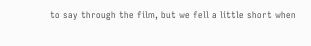to say through the film, but we fell a little short when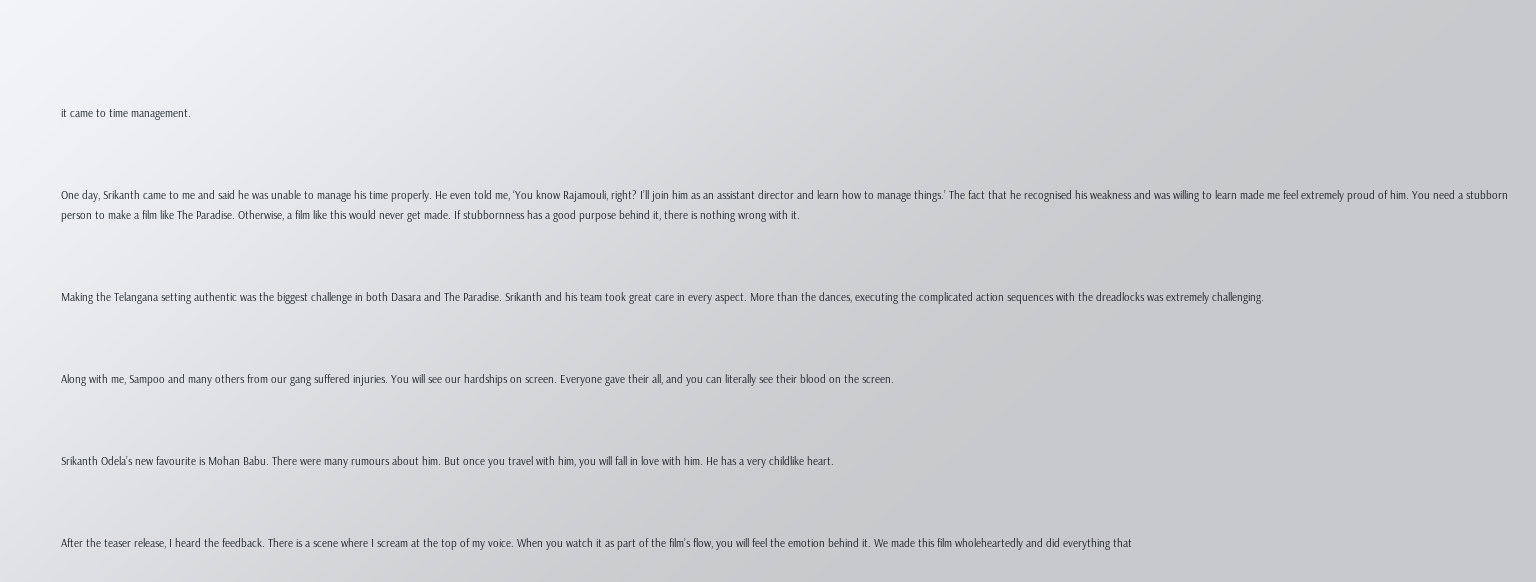it came to time management.



One day, Srikanth came to me and said he was unable to manage his time properly. He even told me, ‘You know Rajamouli, right? I’ll join him as an assistant director and learn how to manage things.’ The fact that he recognised his weakness and was willing to learn made me feel extremely proud of him. You need a stubborn person to make a film like The Paradise. Otherwise, a film like this would never get made. If stubbornness has a good purpose behind it, there is nothing wrong with it.



Making the Telangana setting authentic was the biggest challenge in both Dasara and The Paradise. Srikanth and his team took great care in every aspect. More than the dances, executing the complicated action sequences with the dreadlocks was extremely challenging.



Along with me, Sampoo and many others from our gang suffered injuries. You will see our hardships on screen. Everyone gave their all, and you can literally see their blood on the screen.



Srikanth Odela’s new favourite is Mohan Babu. There were many rumours about him. But once you travel with him, you will fall in love with him. He has a very childlike heart.



After the teaser release, I heard the feedback. There is a scene where I scream at the top of my voice. When you watch it as part of the film’s flow, you will feel the emotion behind it. We made this film wholeheartedly and did everything that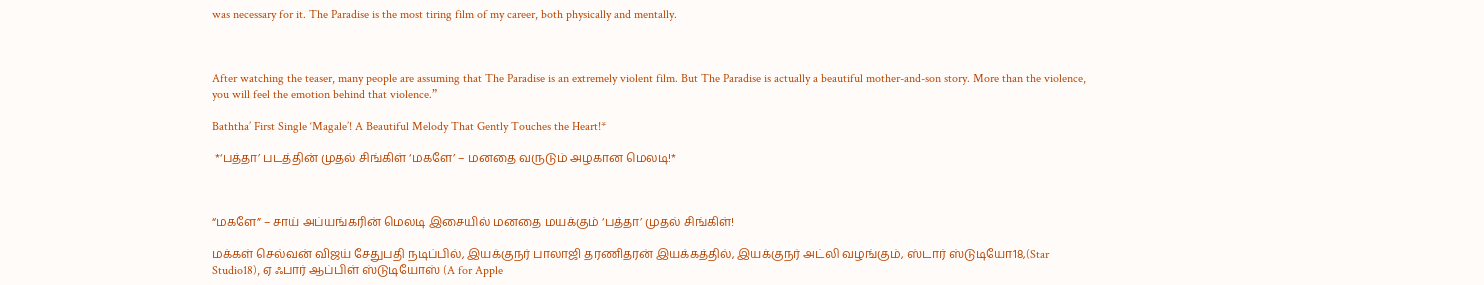was necessary for it. The Paradise is the most tiring film of my career, both physically and mentally.



After watching the teaser, many people are assuming that The Paradise is an extremely violent film. But The Paradise is actually a beautiful mother-and-son story. More than the violence, you will feel the emotion behind that violence.”

Baththa’ First Single ‘Magale’! A Beautiful Melody That Gently Touches the Heart!*

 *‘பத்தா’ படத்தின் முதல் சிங்கிள் ‘மகளே’ – மனதை வருடும் அழகான மெலடி!*



“மகளே” – சாய் அப்யங்கரின் மெலடி இசையில் மனதை மயக்கும் ‘பத்தா’ முதல் சிங்கிள்!

மக்கள் செல்வன் விஜய் சேதுபதி நடிப்பில், இயக்குநர் பாலாஜி தரணிதரன் இயக்கத்தில், இயக்குநர் அட்லி வழங்கும், ஸ்டார் ஸ்டுடியோ18,(Star Studio18), ஏ ஃபார் ஆப்பிள் ஸ்டுடியோஸ் (A for Apple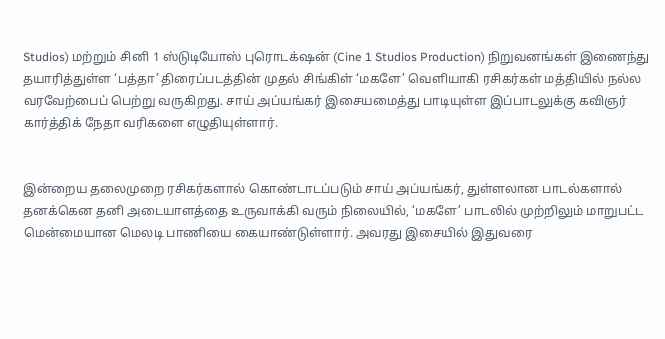Studios) மற்றும் சினி 1 ஸ்டுடியோஸ் புரொடக்‌ஷன் (Cine 1 Studios Production) நிறுவனங்கள் இணைந்து தயாரித்துள்ள ‘பத்தா’ திரைப்படத்தின் முதல் சிங்கிள் ‘மகளே’ வெளியாகி ரசிகர்கள் மத்தியில் நல்ல வரவேற்பைப் பெற்று வருகிறது. சாய் அப்யங்கர் இசையமைத்து பாடியுள்ள இப்பாடலுக்கு கவிஞர் கார்த்திக் நேதா வரிகளை எழுதியுள்ளார்.


இன்றைய தலைமுறை ரசிகர்களால் கொண்டாடப்படும் சாய் அப்யங்கர், துள்ளலான பாடல்களால் தனக்கென தனி அடையாளத்தை உருவாக்கி வரும் நிலையில், ‘மகளே’ பாடலில் முற்றிலும் மாறுபட்ட மென்மையான மெலடி பாணியை கையாண்டுள்ளார். அவரது இசையில் இதுவரை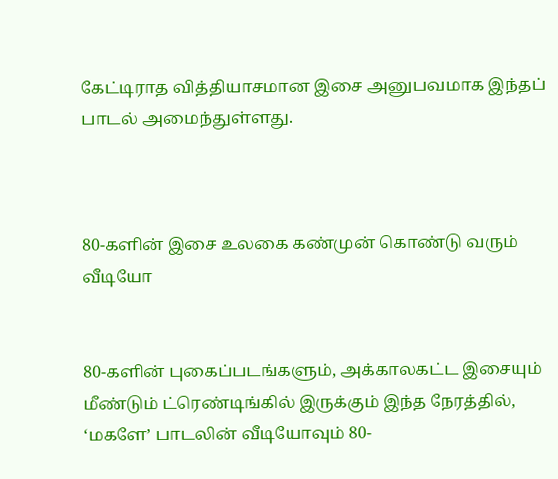கேட்டிராத வித்தியாசமான இசை அனுபவமாக இந்தப் பாடல் அமைந்துள்ளது.



80-களின் இசை உலகை கண்முன் கொண்டு வரும் வீடியோ


80-களின் புகைப்படங்களும், அக்காலகட்ட இசையும் மீண்டும் ட்ரெண்டிங்கில் இருக்கும் இந்த நேரத்தில், ‘மகளே’ பாடலின் வீடியோவும் 80-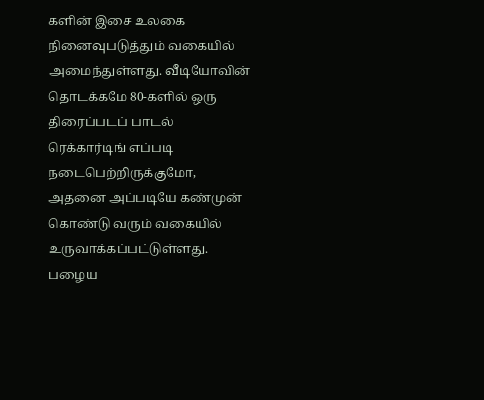களின் இசை உலகை நினைவுபடுத்தும் வகையில் அமைந்துள்ளது. வீடியோவின் தொடக்கமே 80-களில் ஒரு திரைப்படப் பாடல் ரெக்கார்டிங் எப்படி நடைபெற்றிருக்குமோ, அதனை அப்படியே கண்முன் கொண்டு வரும் வகையில் உருவாக்கப்பட்டுள்ளது. பழைய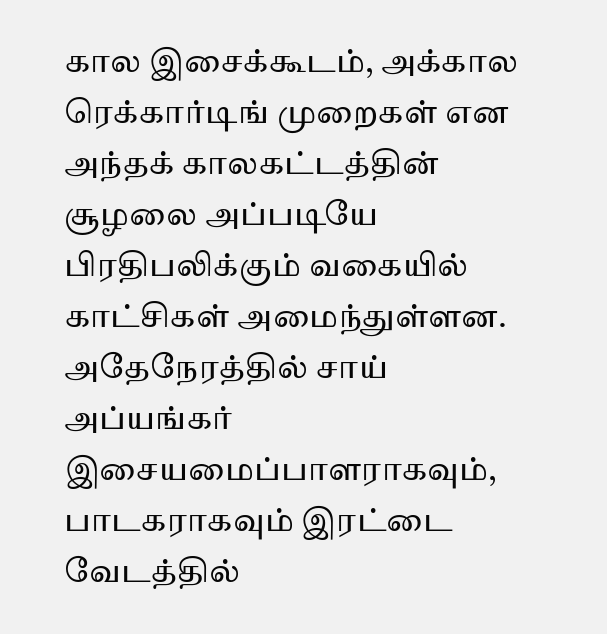கால இசைக்கூடம், அக்கால ரெக்கார்டிங் முறைகள் என அந்தக் காலகட்டத்தின் சூழலை அப்படியே பிரதிபலிக்கும் வகையில் காட்சிகள் அமைந்துள்ளன. அதேநேரத்தில் சாய் அப்யங்கர் இசையமைப்பாளராகவும், பாடகராகவும் இரட்டை வேடத்தில்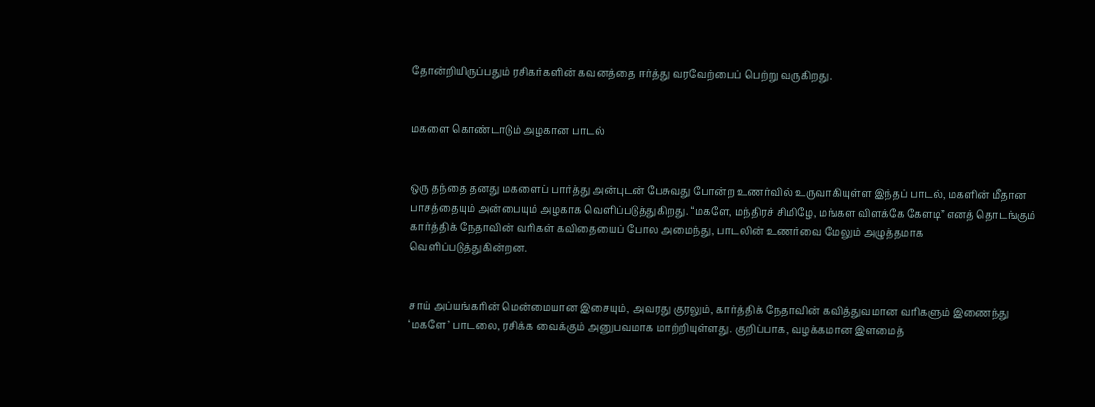தோன்றியிருப்பதும் ரசிகர்களின் கவனத்தை ஈர்த்து வரவேற்பைப் பெற்று வருகிறது.


மகளை கொண்டாடும் அழகான பாடல்


ஒரு தந்தை தனது மகளைப் பார்த்து அன்புடன் பேசுவது போன்ற உணர்வில் உருவாகியுள்ள இந்தப் பாடல், மகளின் மீதான பாசத்தையும் அன்பையும் அழகாக வெளிப்படுத்துகிறது. “மகளே, மந்திரச் சிமிழே, மங்கள விளக்கே கேளடி” எனத் தொடங்கும் கார்த்திக் நேதாவின் வரிகள் கவிதையைப் போல அமைந்து, பாடலின் உணர்வை மேலும் அழுத்தமாக வெளிப்படுத்துகின்றன.


சாய் அப்யங்கரின் மென்மையான இசையும், அவரது குரலும், கார்த்திக் நேதாவின் கவித்துவமான வரிகளும் இணைந்து ‘மகளே’ பாடலை, ரசிக்க வைக்கும் அனுபவமாக மாற்றியுள்ளது. குறிப்பாக, வழக்கமான இளமைத்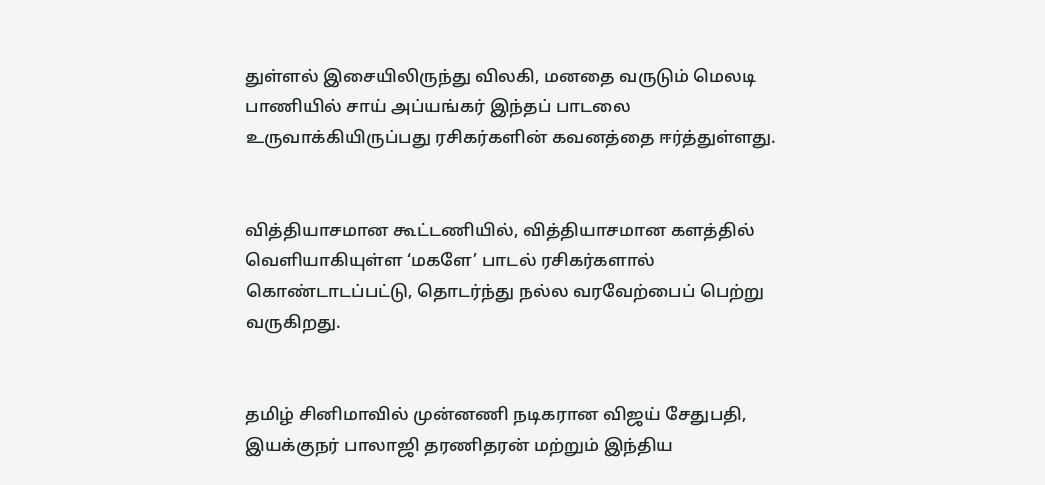துள்ளல் இசையிலிருந்து விலகி, மனதை வருடும் மெலடி பாணியில் சாய் அப்யங்கர் இந்தப் பாடலை உருவாக்கியிருப்பது ரசிகர்களின் கவனத்தை ஈர்த்துள்ளது.


வித்தியாசமான கூட்டணியில், வித்தியாசமான களத்தில் வெளியாகியுள்ள ‘மகளே’ பாடல் ரசிகர்களால் கொண்டாடப்பட்டு, தொடர்ந்து நல்ல வரவேற்பைப் பெற்று வருகிறது.


தமிழ் சினிமாவில் முன்னணி நடிகரான விஜய் சேதுபதி, இயக்குநர் பாலாஜி தரணிதரன் மற்றும் இந்திய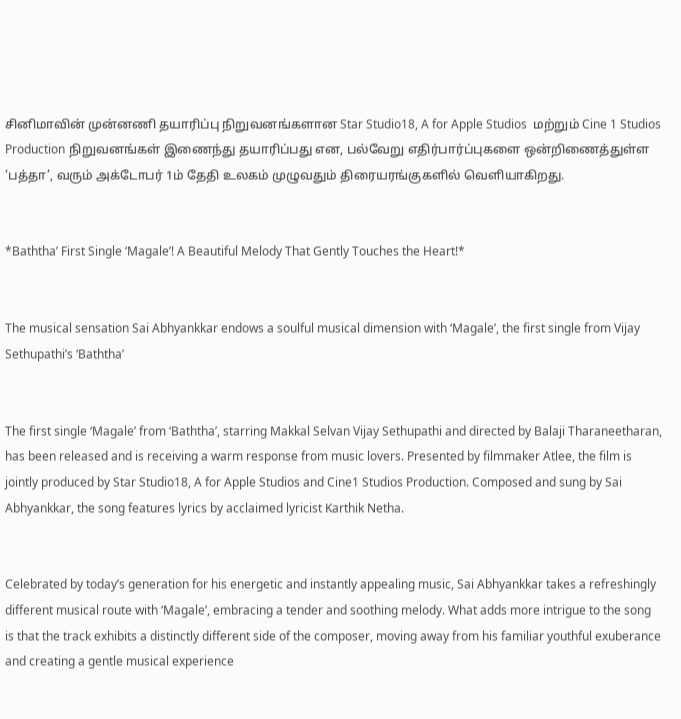சினிமாவின் முன்னணி தயாரிப்பு நிறுவனங்களான Star Studio18, A for Apple Studios  மற்றும் Cine 1 Studios Production நிறுவனங்கள் இணைந்து தயாரிப்பது என, பல்வேறு எதிர்பார்ப்புகளை ஒன்றிணைத்துள்ள ‘பத்தா’, வரும் அக்டோபர் 1ம் தேதி உலகம் முழுவதும் திரையரங்குகளில் வெளியாகிறது.


*Baththa’ First Single ‘Magale’! A Beautiful Melody That Gently Touches the Heart!*


The musical sensation Sai Abhyankkar endows a soulful musical dimension with ‘Magale’, the first single from Vijay Sethupathi’s ‘Baththa’


The first single ‘Magale’ from ‘Baththa’, starring Makkal Selvan Vijay Sethupathi and directed by Balaji Tharaneetharan, has been released and is receiving a warm response from music lovers. Presented by filmmaker Atlee, the film is jointly produced by Star Studio18, A for Apple Studios and Cine1 Studios Production. Composed and sung by Sai Abhyankkar, the song features lyrics by acclaimed lyricist Karthik Netha.


Celebrated by today’s generation for his energetic and instantly appealing music, Sai Abhyankkar takes a refreshingly different musical route with ‘Magale’, embracing a tender and soothing melody. What adds more intrigue to the song is that the track exhibits a distinctly different side of the composer, moving away from his familiar youthful exuberance and creating a gentle musical experience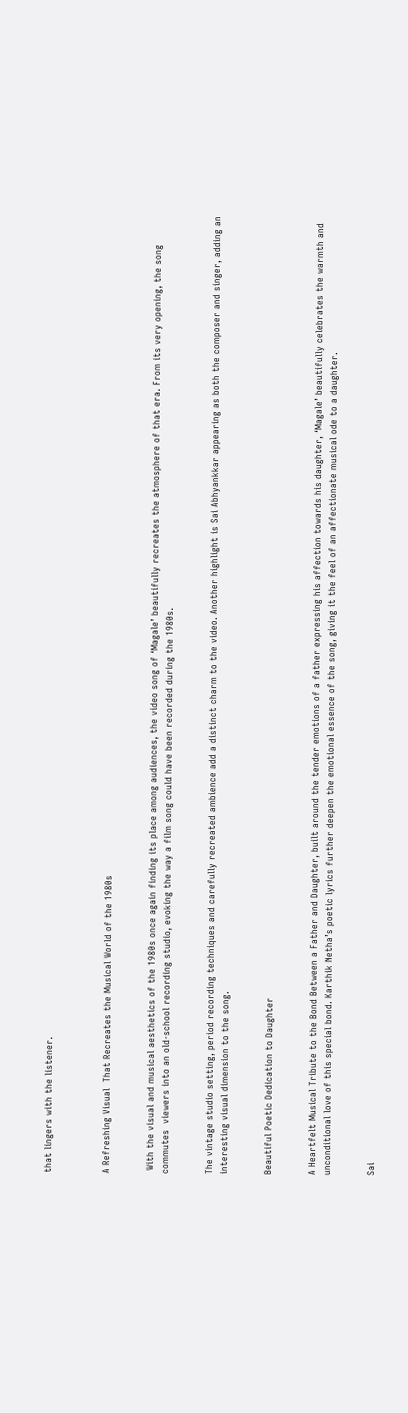that lingers with the listener.



A Refreshing Visual  That Recreates the Musical World of the 1980s


 With the visual and musical aesthetics of the 1980s once again finding its place among audiences, the video song of ‘Magale’ beautifully recreates the atmosphere of that era. From its very opening, the song commutes  viewers into an old-school recording studio, evoking the way a film song could have been recorded during the 1980s.


The vintage studio setting, period recording techniques and carefully recreated ambience add a distinct charm to the video. Another highlight is Sai Abhyankkar appearing as both the composer and singer, adding an interesting visual dimension to the song.


Beautiful Poetic Dedication to Daughter


A Heartfelt Musical Tribute to the Bond Between a Father and Daughter, built around the tender emotions of a father expressing his affection towards his daughter, ‘Magale’ beautifully celebrates the warmth and unconditional love of this special bond. Karthik Netha’s poetic lyrics further deepen the emotional essence of the song, giving it the feel of an affectionate musical ode to a daughter.


Sai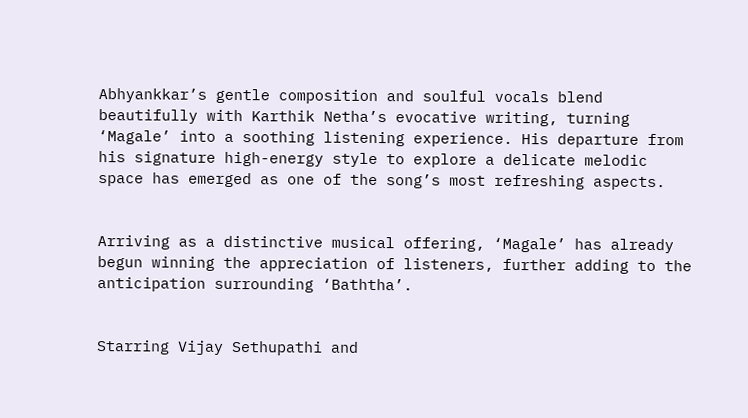Abhyankkar’s gentle composition and soulful vocals blend beautifully with Karthik Netha’s evocative writing, turning ‘Magale’ into a soothing listening experience. His departure from his signature high-energy style to explore a delicate melodic space has emerged as one of the song’s most refreshing aspects.


Arriving as a distinctive musical offering, ‘Magale’ has already begun winning the appreciation of listeners, further adding to the anticipation surrounding ‘Baththa’.


Starring Vijay Sethupathi and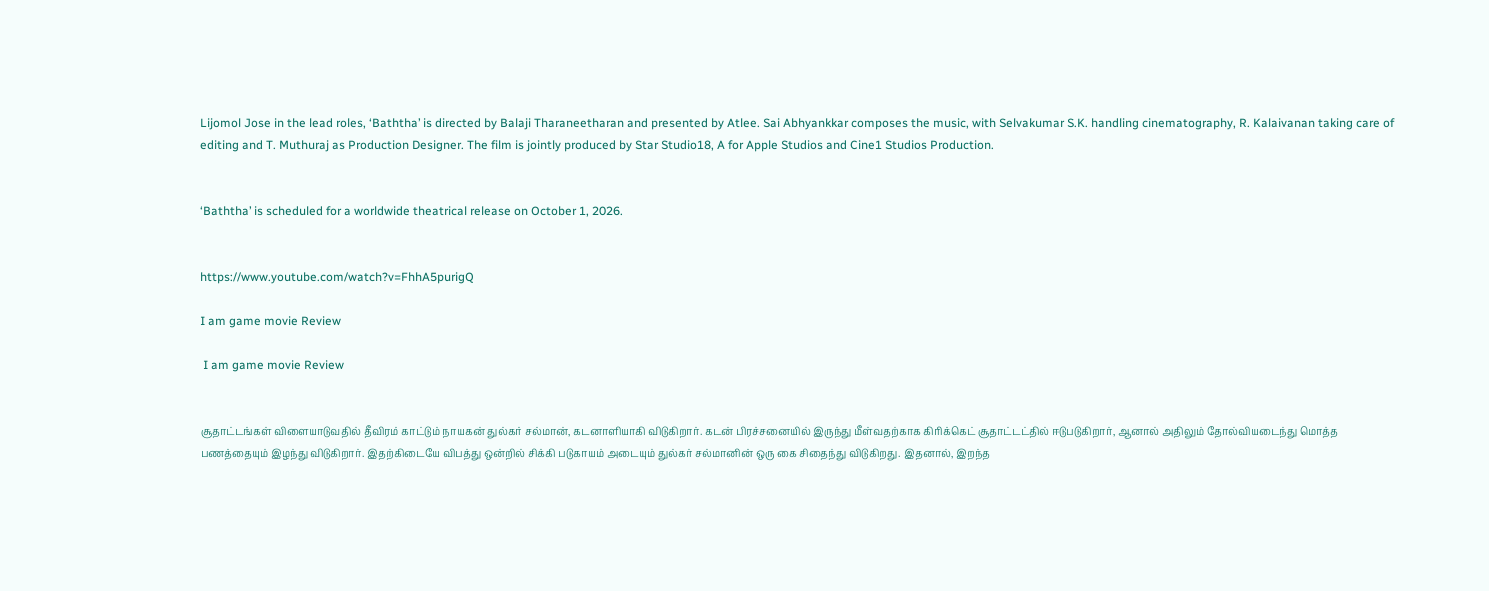Lijomol Jose in the lead roles, ‘Baththa’ is directed by Balaji Tharaneetharan and presented by Atlee. Sai Abhyankkar composes the music, with Selvakumar S.K. handling cinematography, R. Kalaivanan taking care of editing and T. Muthuraj as Production Designer. The film is jointly produced by Star Studio18, A for Apple Studios and Cine1 Studios Production.


‘Baththa’ is scheduled for a worldwide theatrical release on October 1, 2026.


https://www.youtube.com/watch?v=FhhA5purigQ

I am game movie Review

 I am game movie Review


சூதாட்டங்கள் விளையாடுவதில் தீவிரம் காட்டும் நாயகன் துல்கர் சல்மான், கடனாளியாகி விடுகிறார். கடன் பிரச்சனையில் இருந்து மீள்வதற்காக கிரிக்கெட் சூதாட்டட்தில் ஈடுபடுகிறார், ஆனால் அதிலும் தோல்வியடைந்து மொத்த பணத்தையும் இழந்து விடுகிறார். இதற்கிடையே விபத்து ஒன்றில் சிக்கி படுகாயம் அடையும் துல்கர் சல்மானின் ஒரு கை சிதைந்து விடுகிறது. இதனால், இறந்த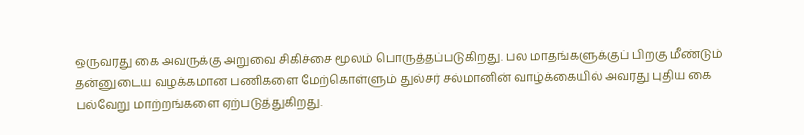ஒருவரது கை அவருக்கு அறுவை சிகிச்சை மூலம் பொருத்தப்படுகிறது. பல மாதங்களுக்குப் பிறகு மீண்டும் தன்னுடைய வழக்கமான பணிகளை மேற்கொள்ளும் துல்சர் சல்மானின் வாழ்க்கையில் அவரது புதிய கை பல்வேறு மாற்றங்களை ஏற்படுத்துகிறது.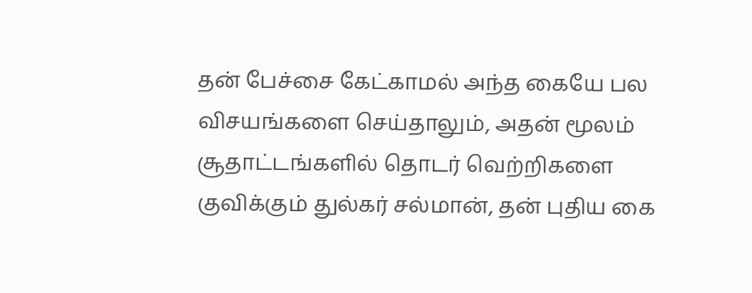தன் பேச்சை கேட்காமல் அந்த கையே பல விசயங்களை செய்தாலும், அதன் மூலம் சூதாட்டங்களில் தொடர் வெற்றிகளை குவிக்கும் துல்கர் சல்மான், தன் புதிய கை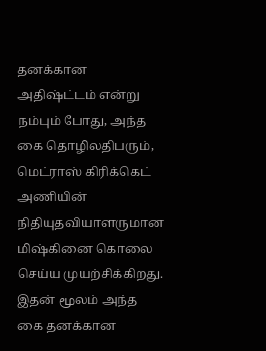தனக்கான அதிஷ்ட்டம் என்று நம்பும் போது, அந்த கை தொழிலதிபரும், மெட்ராஸ் கிரிக்கெட் அணியின் நிதியுதவியாளருமான மிஷ்கினை கொலை செய்ய முயற்சிக்கிறது. இதன் மூலம் அந்த கை தனக்கான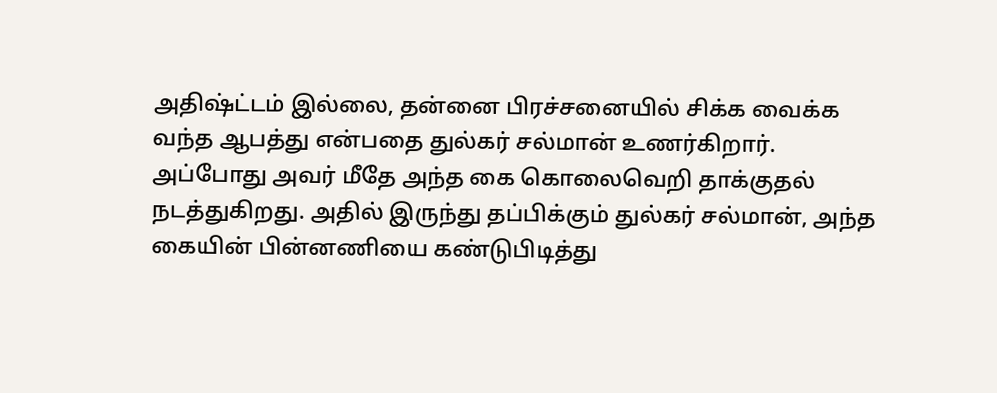அதிஷ்ட்டம் இல்லை, தன்னை பிரச்சனையில் சிக்க வைக்க வந்த ஆபத்து என்பதை துல்கர் சல்மான் உணர்கிறார். அப்போது அவர் மீதே அந்த கை கொலைவெறி தாக்குதல் நடத்துகிறது. அதில் இருந்து தப்பிக்கும் துல்கர் சல்மான், அந்த கையின் பின்னணியை கண்டுபிடித்து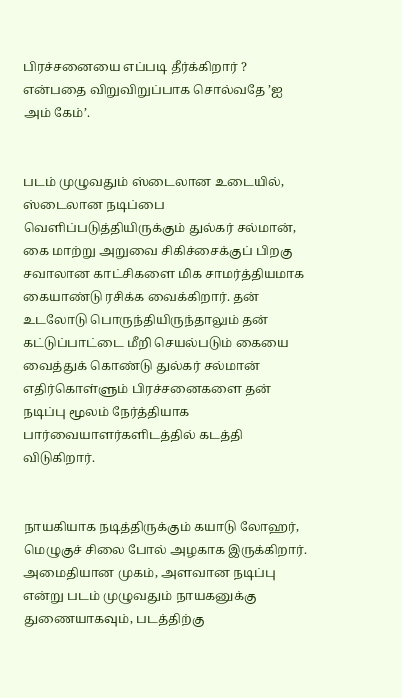பிரச்சனையை எப்படி தீர்க்கிறார் ? என்பதை விறுவிறுப்பாக சொல்வதே ’ஐ அம் கேம்’.


படம் முழுவதும் ஸ்டைலான உடையில், ஸ்டைலான நடிப்பை வெளிப்படுத்தியிருக்கும் துல்கர் சல்மான், கை மாற்று அறுவை சிகிச்சைக்குப் பிறகு சவாலான காட்சிகளை மிக சாமர்த்தியமாக கையாண்டு ரசிக்க வைக்கிறார். தன் உடலோடு பொருந்தியிருந்தாலும் தன் கட்டுப்பாட்டை மீறி செயல்படும் கையை வைத்துக் கொண்டு துல்கர் சல்மான் எதிர்கொள்ளும் பிரச்சனைகளை தன் நடிப்பு மூலம் நேர்த்தியாக பார்வையாளர்களிடத்தில் கடத்தி விடுகிறார்.


நாயகியாக நடித்திருக்கும் கயாடு லோஹர், மெழுகுச் சிலை போல் அழகாக இருக்கிறார். அமைதியான முகம், அளவான நடிப்பு என்று படம் முழுவதும் நாயகனுக்கு துணையாகவும், படத்திற்கு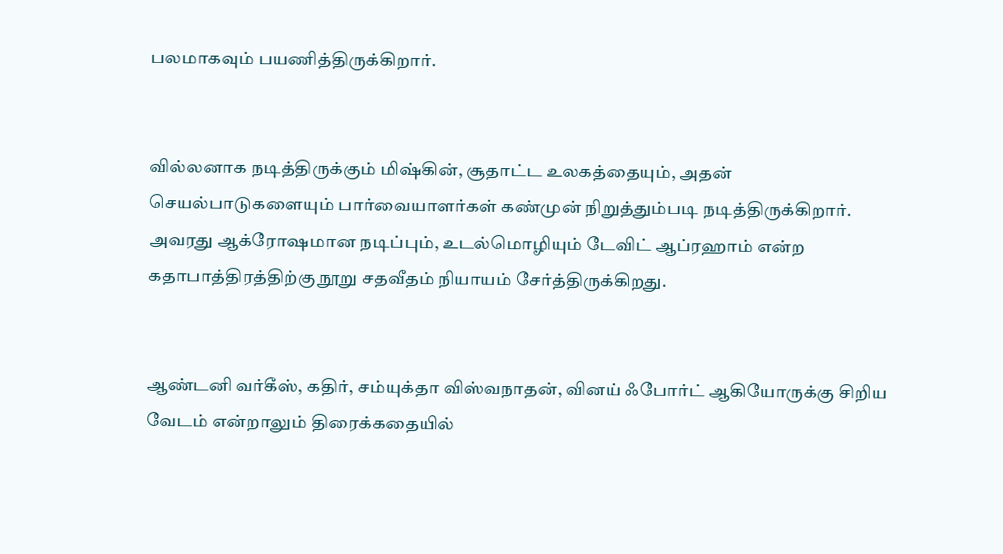பலமாகவும் பயணித்திருக்கிறார்.


வில்லனாக நடித்திருக்கும் மிஷ்கின், சூதாட்ட உலகத்தையும், அதன் செயல்பாடுகளையும் பார்வையாளர்கள் கண்முன் நிறுத்தும்படி நடித்திருக்கிறார். அவரது ஆக்ரோஷமான நடிப்பும், உடல்மொழியும் டேவிட் ஆப்ரஹாம் என்ற கதாபாத்திரத்திற்கு நூறு சதவீதம் நியாயம் சேர்த்திருக்கிறது.


ஆண்டனி வர்கீஸ், கதிர், சம்யுக்தா விஸ்வநாதன், வினய் ஃபோர்ட் ஆகியோருக்கு சிறிய வேடம் என்றாலும் திரைக்கதையில்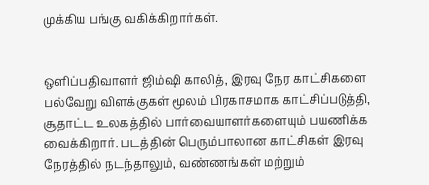முக்கிய பங்கு வகிக்கிறார்கள்.


ஒளிப்பதிவாளர் ஜிம்ஷி காலித், இரவு நேர காட்சிகளை பல்வேறு விளக்குகள் மூலம் பிரகாசமாக காட்சிப்படுத்தி, சூதாட்ட உலகத்தில் பார்வையாளர்களையும் பயணிக்க வைக்கிறார். படத்தின் பெரும்பாலான காட்சிகள் இரவு நேரத்தில் நடந்தாலும், வண்ணங்கள் மற்றும்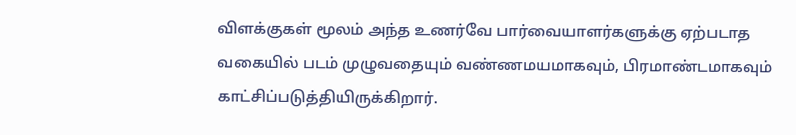விளக்குகள் மூலம் அந்த உணர்வே பார்வையாளர்களுக்கு ஏற்படாத வகையில் படம் முழுவதையும் வண்ணமயமாகவும், பிரமாண்டமாகவும் காட்சிப்படுத்தியிருக்கிறார்.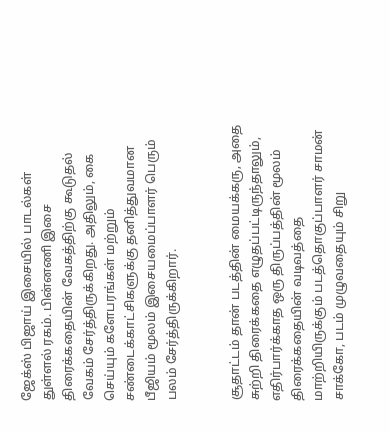ஜேக்ஸ் பிஜாய் இசையில் பாடல்கள் துள்ளல் ரகம். பின்னணி இசை திரைக்கதையின் வேகத்திற்கு கூடுதல் வேகம் சேர்த்திருக்கிறது. அதிலும், கை செய்யும் களேபரங்கள் மற்றும் சண்டைக்காட்சிகளுக்கு தனித்துவமான பீஜியம் மூலம் இசையமைப்பாளர் பெரும் பலம் சேர்த்திருக்கிறார்.


சூதாட்டம் தான் படத்தின் மையக்கரு, அதை சுற்றி திரைக்கதை எழுதப்பட்டிருந்தாலும், எதிர்பார்க்காத ஒரு திருப்பத்தின் மூலம் திரைக்கதையின் வடிவத்தை மாற்றியிருக்கும் படத்தொகுப்பாளர் சாமன் சாக்கோ, படம் முழுவதையும் சிறு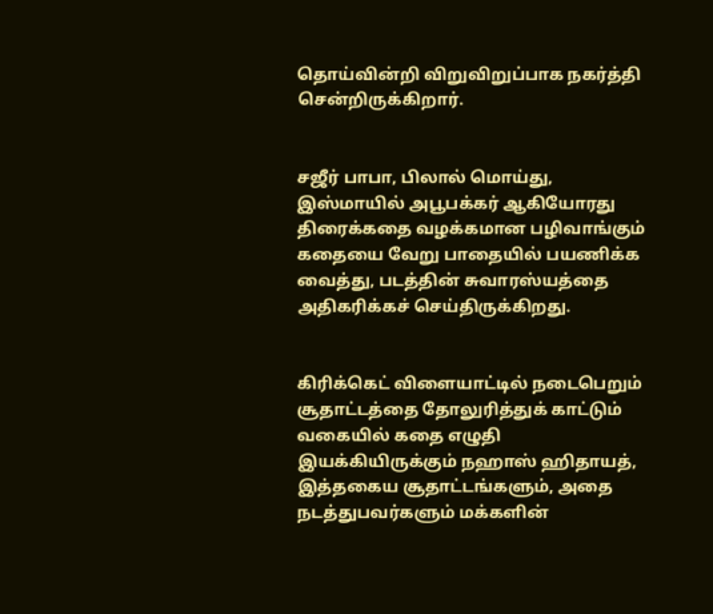தொய்வின்றி விறுவிறுப்பாக நகர்த்தி சென்றிருக்கிறார்.


சஜீர் பாபா, பிலால் மொய்து, இஸ்மாயில் அபூபக்கர் ஆகியோரது திரைக்கதை வழக்கமான பழிவாங்கும் கதையை வேறு பாதையில் பயணிக்க வைத்து, படத்தின் சுவாரஸ்யத்தை அதிகரிக்கச் செய்திருக்கிறது.


கிரிக்கெட் விளையாட்டில் நடைபெறும் சூதாட்டத்தை தோலுரித்துக் காட்டும் வகையில் கதை எழுதி இயக்கியிருக்கும் நஹாஸ் ஹிதாயத், இத்தகைய சூதாட்டங்களும், அதை நடத்துபவர்களும் மக்களின்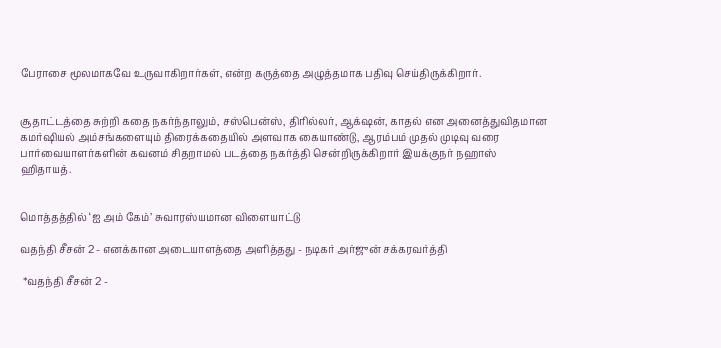பேராசை மூலமாகவே உருவாகிறார்கள், என்ற கருத்தை அழுத்தமாக பதிவு செய்திருக்கிறார்.


சூதாட்டத்தை சுற்றி கதை நகர்ந்தாலும், சஸ்பென்ஸ், திரில்லர், ஆக்‌ஷன், காதல் என அனைத்துவிதமான கமர்ஷியல் அம்சங்களையும் திரைக்கதையில் அளவாக கையாண்டு, ஆரம்பம் முதல் முடிவு வரை பார்வையாளர்களின் கவனம் சிதறாமல் படத்தை நகர்த்தி சென்றிருக்கிறார் இயக்குநர் நஹாஸ் ஹிதாயத்.


மொத்தத்தில் ‘ஐ அம் கேம்’ சுவாரஸ்யமான விளையாட்டு

வதந்தி சீசன் 2 - எனக்கான அடையாளத்தை அளித்தது - நடிகர் அர்ஜுன் சக்கரவர்த்தி

 *வதந்தி சீசன் 2 -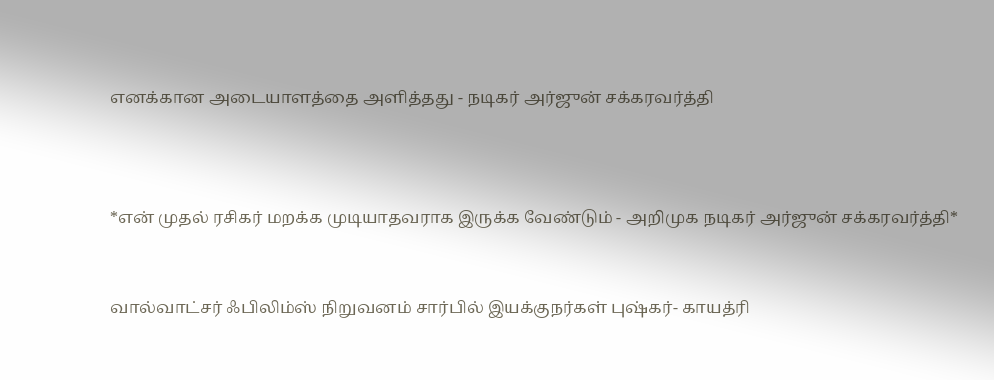எனக்கான அடையாளத்தை அளித்தது - நடிகர் அர்ஜுன் சக்கரவர்த்தி



*என் முதல் ரசிகர் மறக்க முடியாதவராக இருக்க வேண்டும் - அறிமுக நடிகர் அர்ஜுன் சக்கரவர்த்தி*


வால்வாட்சர் ஃபிலிம்ஸ் நிறுவனம் சார்பில் இயக்குநர்கள் புஷ்கர்- காயத்ரி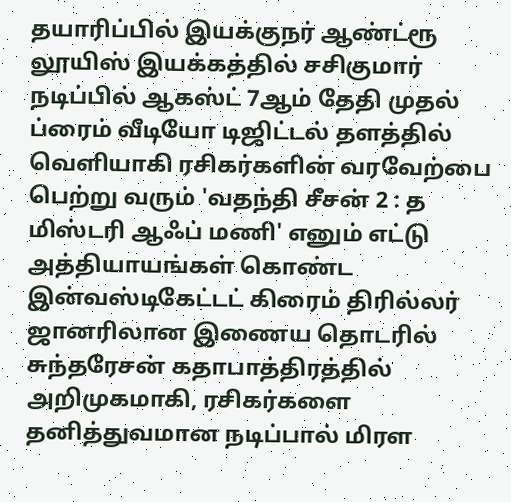தயாரிப்பில் இயக்குநர் ஆண்ட்ரூ லூயிஸ் இயக்கத்தில் சசிகுமார் நடிப்பில் ஆகஸ்ட் 7ஆம் தேதி முதல் ப்ரைம் வீடியோ டிஜிட்டல் தளத்தில் வெளியாகி ரசிகர்களின் வரவேற்பை பெற்று வரும் 'வதந்தி சீசன் 2 : த மிஸ்டரி ஆஃப் மணி' எனும் எட்டு அத்தியாயங்கள் கொண்ட இன்வஸ்டிகேட்டட் கிரைம் திரில்லர் ஜானரிலான இணைய தொடரில் சுந்தரேசன் கதாபாத்திரத்தில் அறிமுகமாகி, ரசிகர்களை தனித்துவமான நடிப்பால் மிரள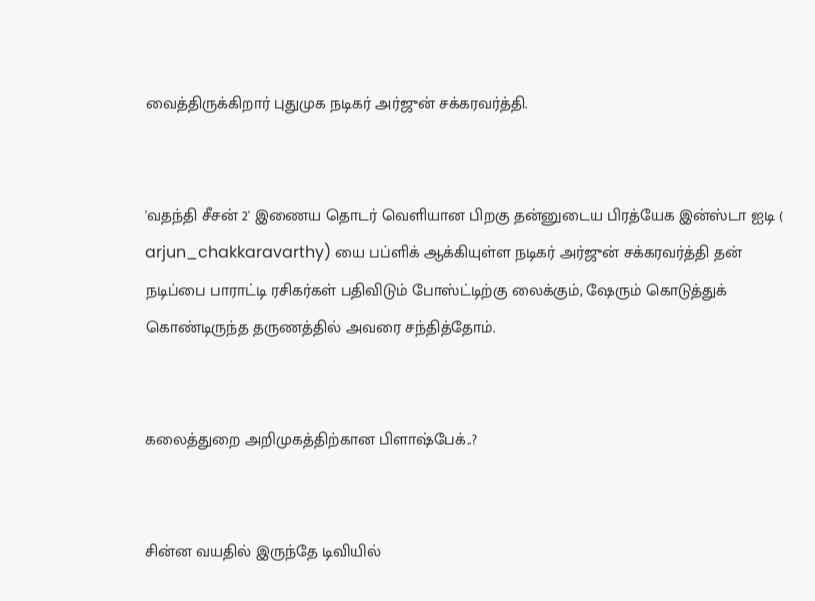வைத்திருக்கிறார் புதுமுக நடிகர் அர்ஜுன் சக்கரவர்த்தி.


'வதந்தி சீசன் 2' இணைய தொடர் வெளியான பிறகு தன்னுடைய பிரத்யேக இன்ஸ்டா ஐடி ( arjun_chakkaravarthy) யை பப்ளிக் ஆக்கியுள்ள நடிகர் அர்ஜுன் சக்கரவர்த்தி தன் நடிப்பை பாராட்டி ரசிகர்கள் பதிவிடும் போஸ்ட்டிற்கு லைக்கும், ஷேரும் கொடுத்துக் கொண்டிருந்த தருணத்தில் அவரை சந்தித்தோம்.


கலைத்துறை அறிமுகத்திற்கான பிளாஷ்பேக்..?


சின்ன வயதில் இருந்தே டிவியில்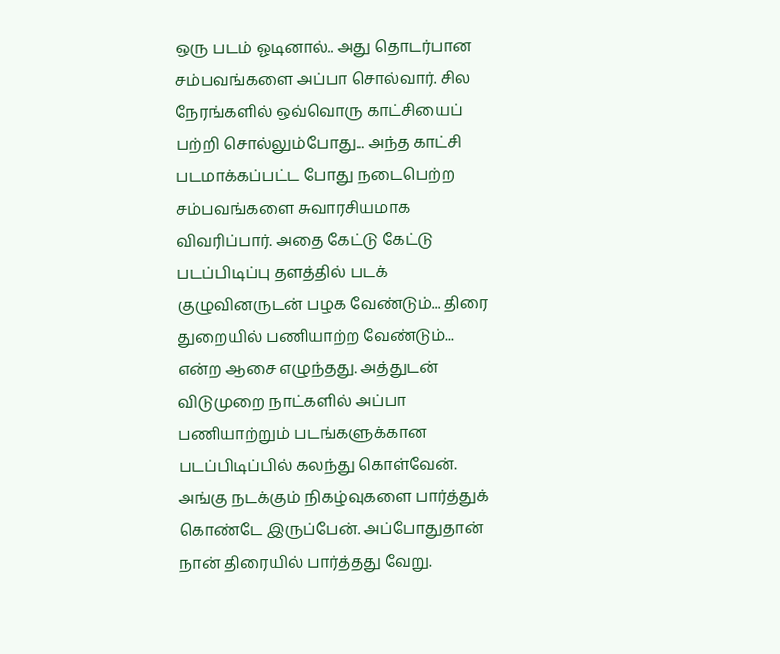ஒரு படம் ஓடினால்.. அது தொடர்பான சம்பவங்களை அப்பா சொல்வார். சில நேரங்களில் ஒவ்வொரு காட்சியைப் பற்றி சொல்லும்போது... அந்த காட்சி படமாக்கப்பட்ட போது நடைபெற்ற சம்பவங்களை சுவாரசியமாக விவரிப்பார். அதை கேட்டு கேட்டு படப்பிடிப்பு தளத்தில் படக் குழுவினருடன் பழக வேண்டும்... திரை துறையில் பணியாற்ற வேண்டும்... என்ற ஆசை எழுந்தது. அத்துடன் விடுமுறை நாட்களில் அப்பா பணியாற்றும் படங்களுக்கான படப்பிடிப்பில் கலந்து கொள்வேன். அங்கு நடக்கும் நிகழ்வுகளை பார்த்துக் கொண்டே இருப்பேன். அப்போதுதான் நான் திரையில் பார்த்தது வேறு.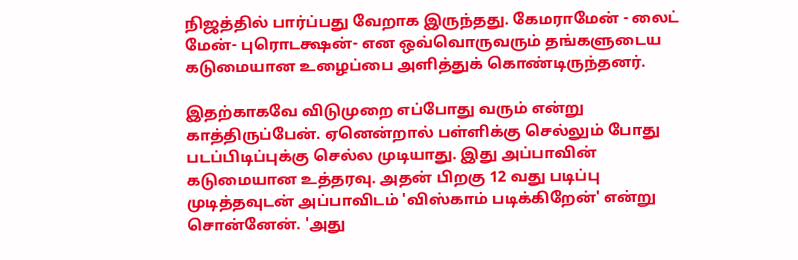நிஜத்தில் பார்ப்பது வேறாக இருந்தது. கேமராமேன் - லைட் மேன்- புரொடக்ஷன்- என ஒவ்வொருவரும் தங்களுடைய கடுமையான உழைப்பை அளித்துக் கொண்டிருந்தனர்.

இதற்காகவே விடுமுறை எப்போது வரும் என்று காத்திருப்பேன். ஏனென்றால் பள்ளிக்கு செல்லும் போது படப்பிடிப்புக்கு செல்ல முடியாது. இது அப்பாவின் கடுமையான உத்தரவு. அதன் பிறகு 12 வது படிப்பு முடித்தவுடன் அப்பாவிடம் 'விஸ்காம் படிக்கிறேன்' என்று சொன்னேன். 'அது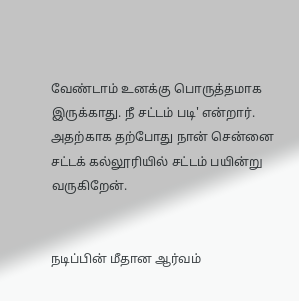வேண்டாம் உனக்கு பொருத்தமாக இருக்காது. நீ சட்டம் படி' என்றார். அதற்காக தற்போது நான் சென்னை சட்டக் கல்லூரியில் சட்டம் பயின்று வருகிறேன்.


நடிப்பின் மீதான ஆர்வம்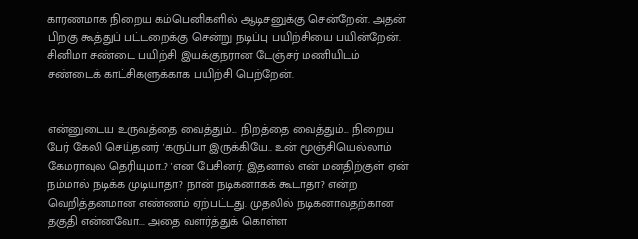காரணமாக நிறைய கம்பெனிகளில் ஆடிசனுக்கு சென்றேன். அதன் பிறகு கூத்துப் பட்டறைக்கு சென்று நடிப்பு பயிற்சியை பயின்றேன். சினிமா சண்டை பயிற்சி இயக்குநரான டேஞ்சர் மணியிடம் சண்டைக் காட்சிகளுக்காக பயிற்சி பெற்றேன்.


என்னுடைய உருவத்தை வைத்தும்... நிறத்தை வைத்தும்... நிறைய பேர் கேலி செய்தனர் 'கருப்பா இருக்கியே.. உன் மூஞ்சியெல்லாம் கேமராவுல தெரியுமா..? 'என பேசினர். இதனால் என் மனதிற்குள் ஏன் நம்மால் நடிக்க முடியாதா? நான் நடிகனாகக் கூடாதா? என்ற வெறித்தனமான எண்ணம் ஏற்பட்டது. முதலில் நடிகனாவதற்கான தகுதி என்னவோ... அதை வளர்த்துக் கொள்ள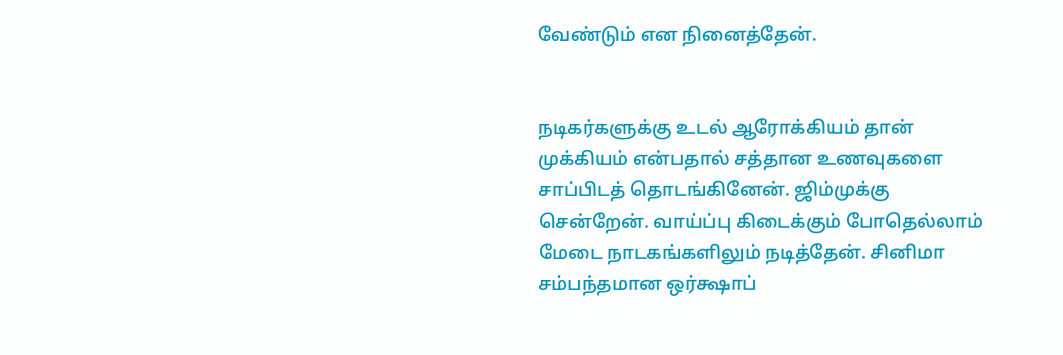வேண்டும் என நினைத்தேன்.


நடிகர்களுக்கு உடல் ஆரோக்கியம் தான் முக்கியம் என்பதால் சத்தான உணவுகளை சாப்பிடத் தொடங்கினேன். ஜிம்முக்கு சென்றேன். வாய்ப்பு கிடைக்கும் போதெல்லாம் மேடை நாடகங்களிலும் நடித்தேன். சினிமா சம்பந்தமான ஒர்க்ஷாப்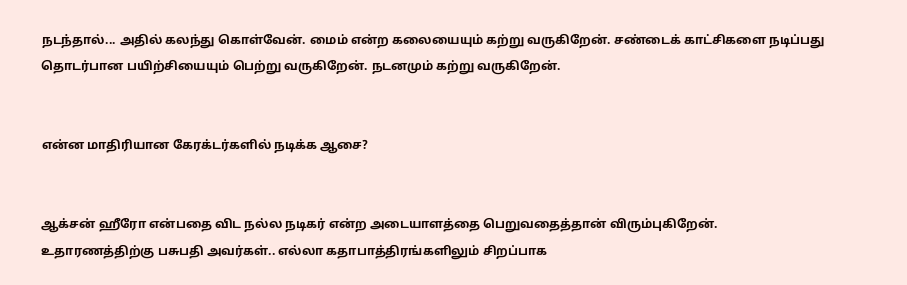நடந்தால்... அதில் கலந்து கொள்வேன். மைம் என்ற கலையையும் கற்று வருகிறேன். சண்டைக் காட்சிகளை நடிப்பது தொடர்பான பயிற்சியையும் பெற்று வருகிறேன். நடனமும் கற்று வருகிறேன்.


என்ன மாதிரியான கேரக்டர்களில் நடிக்க ஆசை?


ஆக்சன் ஹீரோ என்பதை விட நல்ல நடிகர் என்ற அடையாளத்தை பெறுவதைத்தான் விரும்புகிறேன். உதாரணத்திற்கு பசுபதி அவர்கள்.. எல்லா கதாபாத்திரங்களிலும் சிறப்பாக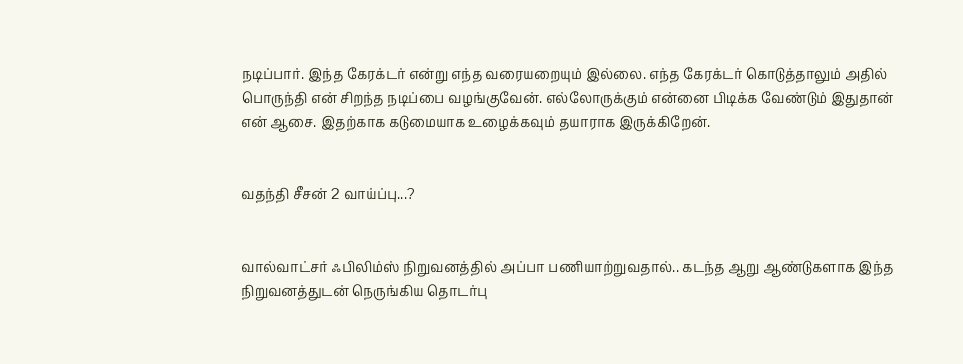நடிப்பார். இந்த கேரக்டர் என்று எந்த வரையறையும் இல்லை. எந்த கேரக்டர் கொடுத்தாலும் அதில் பொருந்தி என் சிறந்த நடிப்பை வழங்குவேன். எல்லோருக்கும் என்னை பிடிக்க வேண்டும் இதுதான் என் ஆசை. இதற்காக கடுமையாக உழைக்கவும் தயாராக இருக்கிறேன்.


வதந்தி சீசன் 2 வாய்ப்பு...?


வால்வாட்சர் ஃபிலிம்ஸ் நிறுவனத்தில் அப்பா பணியாற்றுவதால்.. கடந்த ஆறு ஆண்டுகளாக இந்த நிறுவனத்துடன் நெருங்கிய தொடர்பு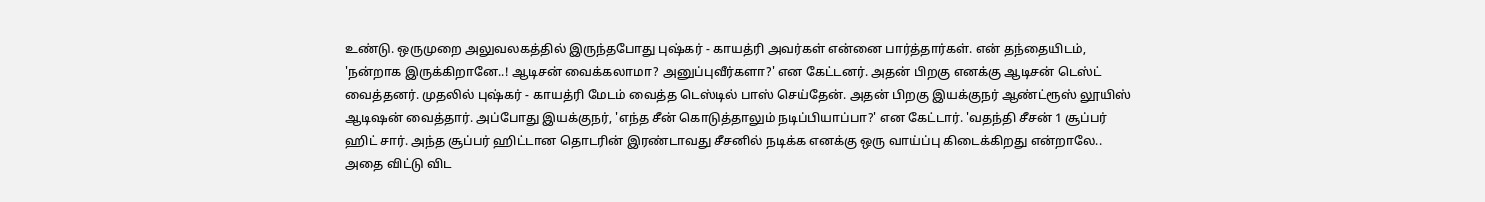உண்டு. ஒருமுறை அலுவலகத்தில் இருந்தபோது புஷ்கர் - காயத்ரி அவர்கள் என்னை பார்த்தார்கள். என் தந்தையிடம், 'நன்றாக இருக்கிறானே..! ஆடிசன் வைக்கலாமா? அனுப்புவீர்களா?' என கேட்டனர். அதன் பிறகு எனக்கு ஆடிசன் டெஸ்ட் வைத்தனர். முதலில் புஷ்கர் - காயத்ரி மேடம் வைத்த டெஸ்டில் பாஸ் செய்தேன். அதன் பிறகு இயக்குநர் ஆண்ட்ரூஸ் லூயிஸ் ஆடிஷன் வைத்தார். அப்போது இயக்குநர், 'எந்த சீன் கொடுத்தாலும் நடிப்பியாப்பா?' என கேட்டார். 'வதந்தி சீசன் 1 சூப்பர் ஹிட் சார். அந்த சூப்பர் ஹிட்டான தொடரின் இரண்டாவது சீசனில் நடிக்க எனக்கு ஒரு வாய்ப்பு கிடைக்கிறது என்றாலே.. அதை விட்டு விட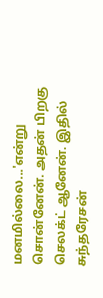மனமில்லை...'என்று சொன்னேன். அதன் பிறகு செலக்ட் ஆனேன். இதில் சுந்தரேசன்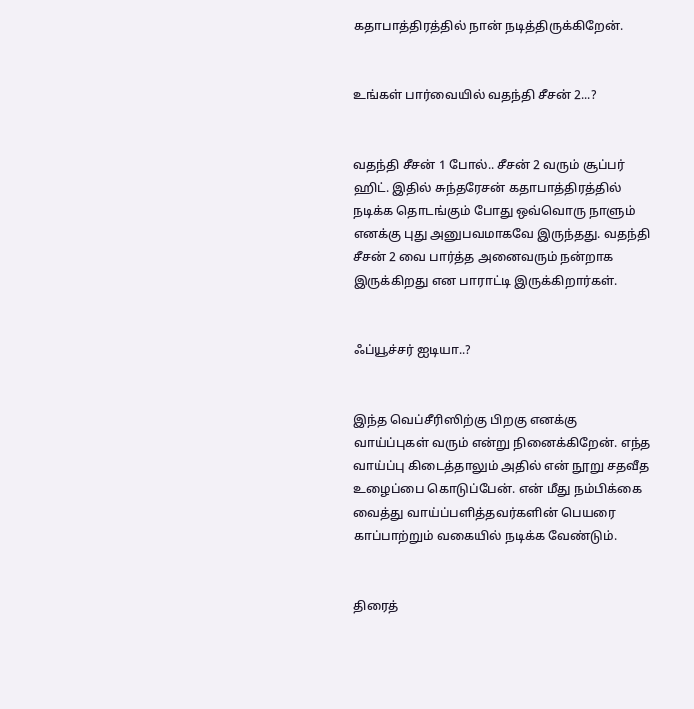கதாபாத்திரத்தில் நான் நடித்திருக்கிறேன்.


உங்கள் பார்வையில் வதந்தி சீசன் 2...?


வதந்தி சீசன் 1 போல்.. சீசன் 2 வரும் சூப்பர் ஹிட். இதில் சுந்தரேசன் கதாபாத்திரத்தில் நடிக்க தொடங்கும் போது ஒவ்வொரு நாளும் எனக்கு புது அனுபவமாகவே இருந்தது. வதந்தி சீசன் 2 வை பார்த்த அனைவரும் நன்றாக இருக்கிறது என பாராட்டி இருக்கிறார்கள்.


ஃப்யூச்சர் ஐடியா..?


இந்த வெப்சீரிஸிற்கு பிறகு எனக்கு வாய்ப்புகள் வரும் என்று நினைக்கிறேன். எந்த வாய்ப்பு கிடைத்தாலும் அதில் என் நூறு சதவீத உழைப்பை கொடுப்பேன். என் மீது நம்பிக்கை வைத்து வாய்ப்பளித்தவர்களின் பெயரை காப்பாற்றும் வகையில் நடிக்க வேண்டும்.


திரைத்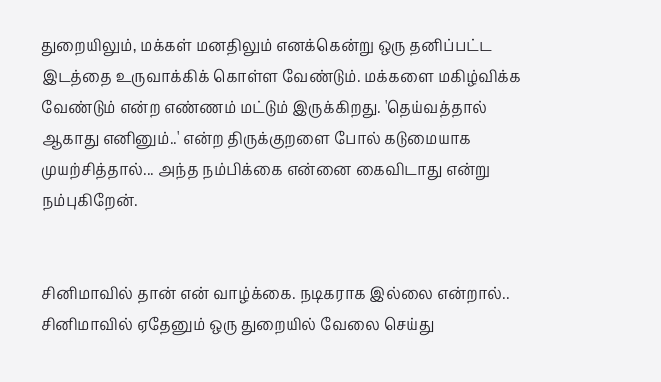துறையிலும், மக்கள் மனதிலும் எனக்கென்று ஒரு தனிப்பட்ட இடத்தை உருவாக்கிக் கொள்ள வேண்டும். மக்களை மகிழ்விக்க வேண்டும் என்ற எண்ணம் மட்டும் இருக்கிறது. 'தெய்வத்தால் ஆகாது எனினும்..' என்ற திருக்குறளை போல் கடுமையாக முயற்சித்தால்... அந்த நம்பிக்கை என்னை கைவிடாது என்று நம்புகிறேன்.


சினிமாவில் தான் என் வாழ்க்கை. நடிகராக இல்லை என்றால்.. சினிமாவில் ஏதேனும் ஒரு துறையில் வேலை செய்து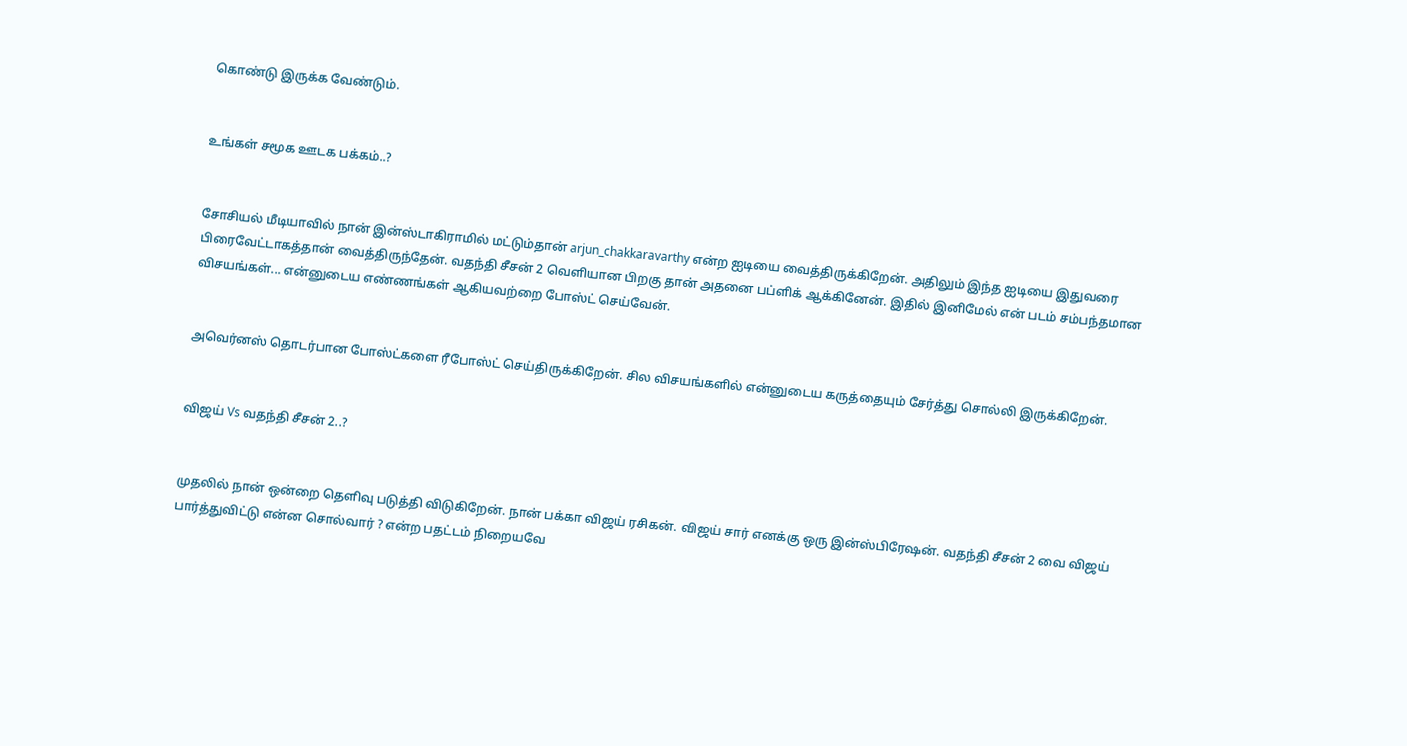கொண்டு இருக்க வேண்டும்.


உங்கள் சமூக ஊடக பக்கம்..?


சோசியல் மீடியாவில் நான் இன்ஸ்டாகிராமில் மட்டும்தான் arjun_chakkaravarthy என்ற ஐடியை வைத்திருக்கிறேன். அதிலும் இந்த ஐடியை இதுவரை பிரைவேட்டாகத்தான் வைத்திருந்தேன். வதந்தி சீசன் 2 வெளியான பிறகு தான் அதனை பப்ளிக் ஆக்கினேன். இதில் இனிமேல் என் படம் சம்பந்தமான விசயங்கள்... என்னுடைய எண்ணங்கள் ஆகியவற்றை போஸ்ட் செய்வேன்.


அவெர்னஸ் தொடர்பான போஸ்ட்களை ரீபோஸ்ட் செய்திருக்கிறேன். சில விசயங்களில் என்னுடைய கருத்தையும் சேர்த்து சொல்லி இருக்கிறேன்.


விஜய் Vs வதந்தி சீசன் 2..?


முதலில் நான் ஒன்றை தெளிவு படுத்தி விடுகிறேன். நான் பக்கா விஜய் ரசிகன். விஜய் சார் எனக்கு ஒரு இன்ஸ்பிரேஷன். வதந்தி சீசன் 2 வை விஜய் பார்த்துவிட்டு என்ன சொல்வார் ? என்ற பதட்டம் நிறையவே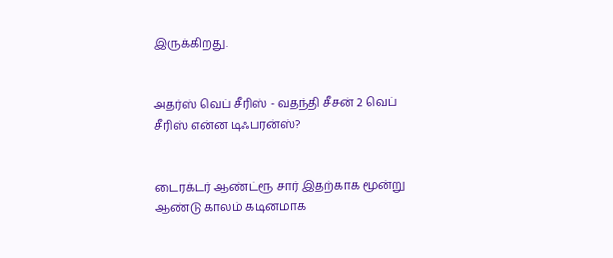இருக்கிறது.


அதர்ஸ் வெப் சீரிஸ் - வதந்தி சீசன் 2 வெப் சீரிஸ் என்ன டிஃபரன்ஸ்?


டைரக்டர் ஆண்ட்ரூ சார் இதற்காக மூன்று ஆண்டு காலம் கடினமாக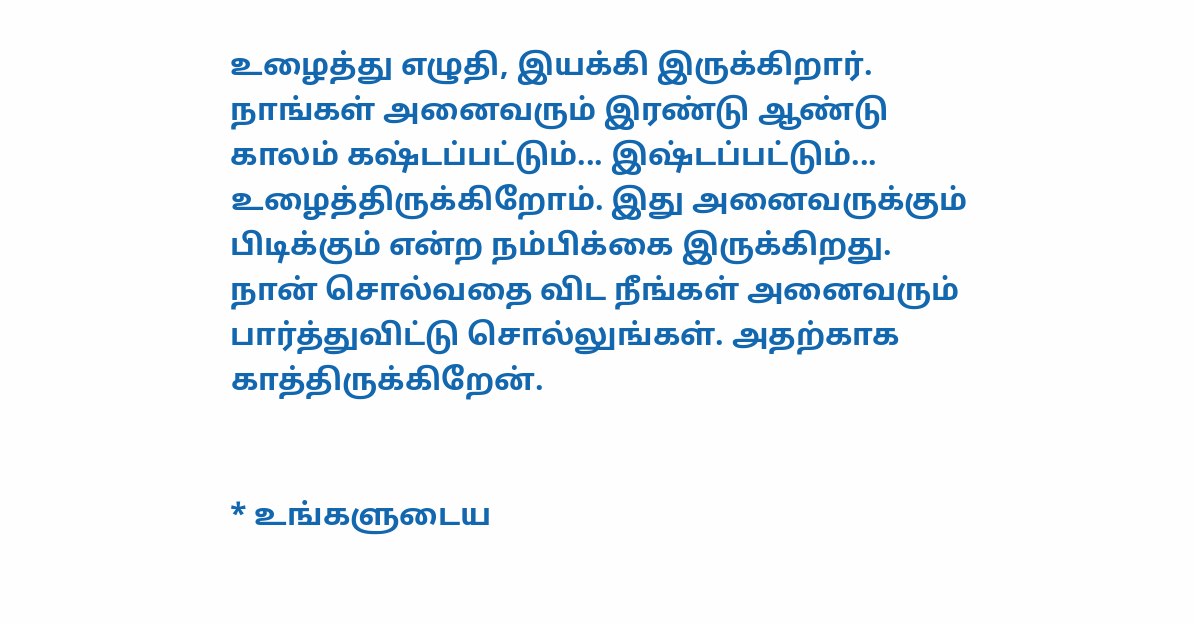உழைத்து எழுதி, இயக்கி இருக்கிறார். நாங்கள் அனைவரும் இரண்டு ஆண்டு காலம் கஷ்டப்பட்டும்... இஷ்டப்பட்டும்... உழைத்திருக்கிறோம். இது அனைவருக்கும் பிடிக்கும் என்ற நம்பிக்கை இருக்கிறது. நான் சொல்வதை விட நீங்கள் அனைவரும் பார்த்துவிட்டு சொல்லுங்கள். அதற்காக காத்திருக்கிறேன்.


* உங்களுடைய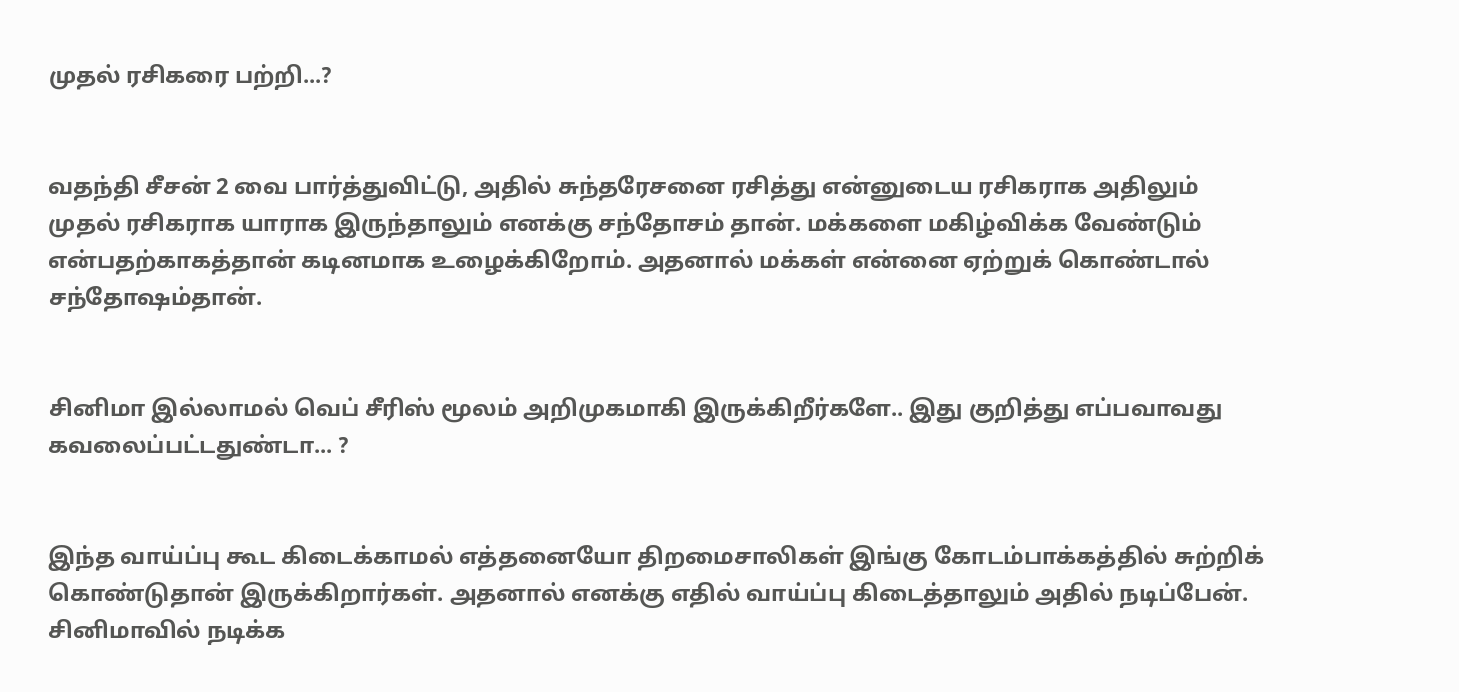முதல் ரசிகரை பற்றி...?


வதந்தி சீசன் 2 வை பார்த்துவிட்டு, அதில் சுந்தரேசனை ரசித்து என்னுடைய ரசிகராக அதிலும் முதல் ரசிகராக யாராக இருந்தாலும் எனக்கு சந்தோசம் தான். மக்களை மகிழ்விக்க வேண்டும் என்பதற்காகத்தான் கடினமாக உழைக்கிறோம். அதனால் மக்கள் என்னை ஏற்றுக் கொண்டால் சந்தோஷம்தான்.


சினிமா இல்லாமல் வெப் சீரிஸ் மூலம் அறிமுகமாகி இருக்கிறீர்களே.. இது குறித்து எப்பவாவது கவலைப்பட்டதுண்டா... ?


இந்த வாய்ப்பு கூட கிடைக்காமல் எத்தனையோ திறமைசாலிகள் இங்கு கோடம்பாக்கத்தில் சுற்றிக் கொண்டுதான் இருக்கிறார்கள். அதனால் எனக்கு எதில் வாய்ப்பு கிடைத்தாலும் அதில் நடிப்பேன். சினிமாவில் நடிக்க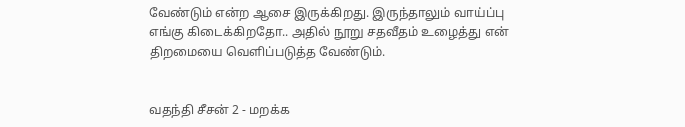வேண்டும் என்ற ஆசை இருக்கிறது. இருந்தாலும் வாய்ப்பு எங்கு கிடைக்கிறதோ.. அதில் நூறு சதவீதம் உழைத்து என் திறமையை வெளிப்படுத்த வேண்டும்.


வதந்தி சீசன் 2 - மறக்க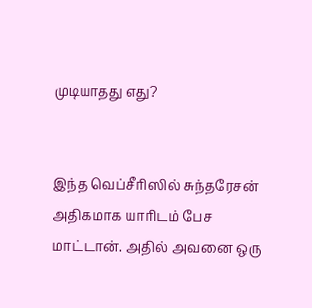முடியாதது எது?


இந்த வெப்சீரிஸில் சுந்தரேசன் அதிகமாக யாரிடம் பேச மாட்டான். அதில் அவனை ஒரு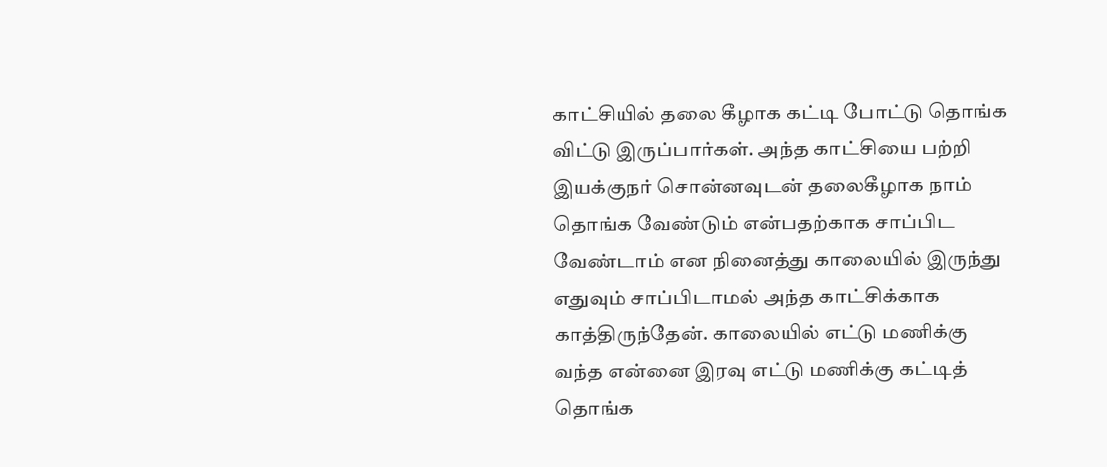காட்சியில் தலை கீழாக கட்டி போட்டு தொங்க விட்டு இருப்பார்கள். அந்த காட்சியை பற்றி இயக்குநர் சொன்னவுடன் தலைகீழாக நாம் தொங்க வேண்டும் என்பதற்காக சாப்பிட வேண்டாம் என நினைத்து காலையில் இருந்து எதுவும் சாப்பிடாமல் அந்த காட்சிக்காக காத்திருந்தேன். காலையில் எட்டு மணிக்கு வந்த என்னை இரவு எட்டு மணிக்கு கட்டித் தொங்க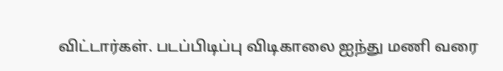விட்டார்கள். படப்பிடிப்பு விடிகாலை ஐந்து மணி வரை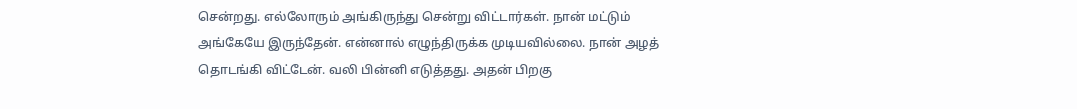சென்றது. எல்லோரும் அங்கிருந்து சென்று விட்டார்கள். நான் மட்டும் அங்கேயே இருந்தேன். என்னால் எழுந்திருக்க முடியவில்லை. நான் அழத் தொடங்கி விட்டேன். வலி பின்னி எடுத்தது. அதன் பிறகு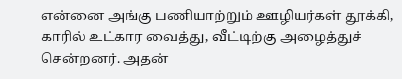என்னை அங்கு பணியாற்றும் ஊழியர்கள் தூக்கி, காரில் உட்கார வைத்து, வீட்டிற்கு அழைத்துச் சென்றனர். அதன்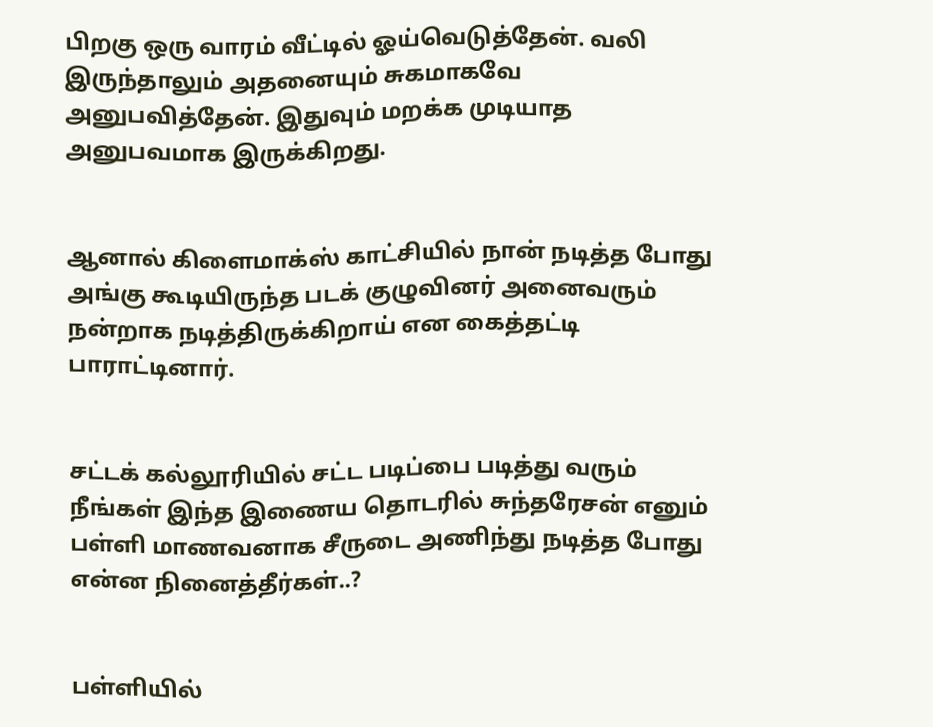பிறகு ஒரு வாரம் வீட்டில் ஓய்வெடுத்தேன். வலி இருந்தாலும் அதனையும் சுகமாகவே அனுபவித்தேன். இதுவும் மறக்க முடியாத அனுபவமாக இருக்கிறது.


ஆனால் கிளைமாக்ஸ் காட்சியில் நான் நடித்த போது அங்கு கூடியிருந்த படக் குழுவினர் அனைவரும் நன்றாக நடித்திருக்கிறாய் என கைத்தட்டி பாராட்டினார்.


சட்டக் கல்லூரியில் சட்ட படிப்பை படித்து வரும் நீங்கள் இந்த இணைய தொடரில் சுந்தரேசன் எனும் பள்ளி மாணவனாக சீருடை அணிந்து நடித்த போது என்ன நினைத்தீர்கள்..?


பள்ளியில்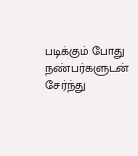படிக்கும் போது நண்பர்களுடன் சேர்ந்து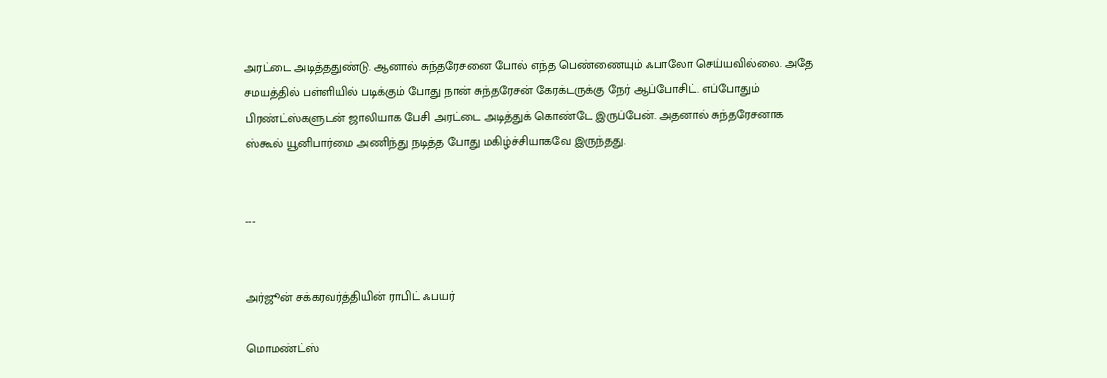அரட்டை அடித்ததுண்டு. ஆனால் சுந்தரேசனை போல் எந்த பெண்ணையும் ஃபாலோ செய்யவில்லை. அதே சமயத்தில் பள்ளியில் படிக்கும் போது நான் சுந்தரேசன் கேரக்டருக்கு நேர் ஆப்போசிட். எப்போதும் பிரண்ட்ஸ்களுடன் ஜாலியாக பேசி அரட்டை அடித்துக் கொண்டே இருப்பேன். அதனால் சுந்தரேசனாக ஸ்கூல் யூனிபார்மை அணிந்து நடித்த போது மகிழ்ச்சியாகவே இருந்தது.


---


அர்ஜூன் சக்கரவர்த்தியின் ராபிட் ஃபயர்

மொமண்ட்ஸ்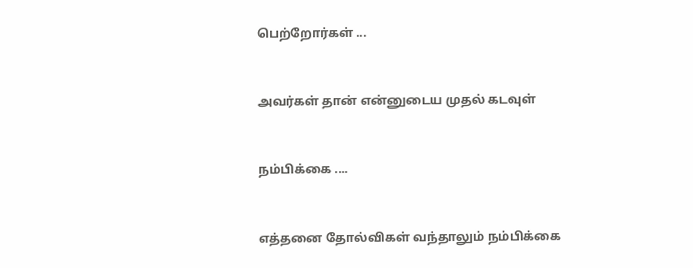பெற்றோர்கள் ...


அவர்கள் தான் என்னுடைய முதல் கடவுள்


நம்பிக்கை ....


எத்தனை தோல்விகள் வந்தாலும் நம்பிக்கை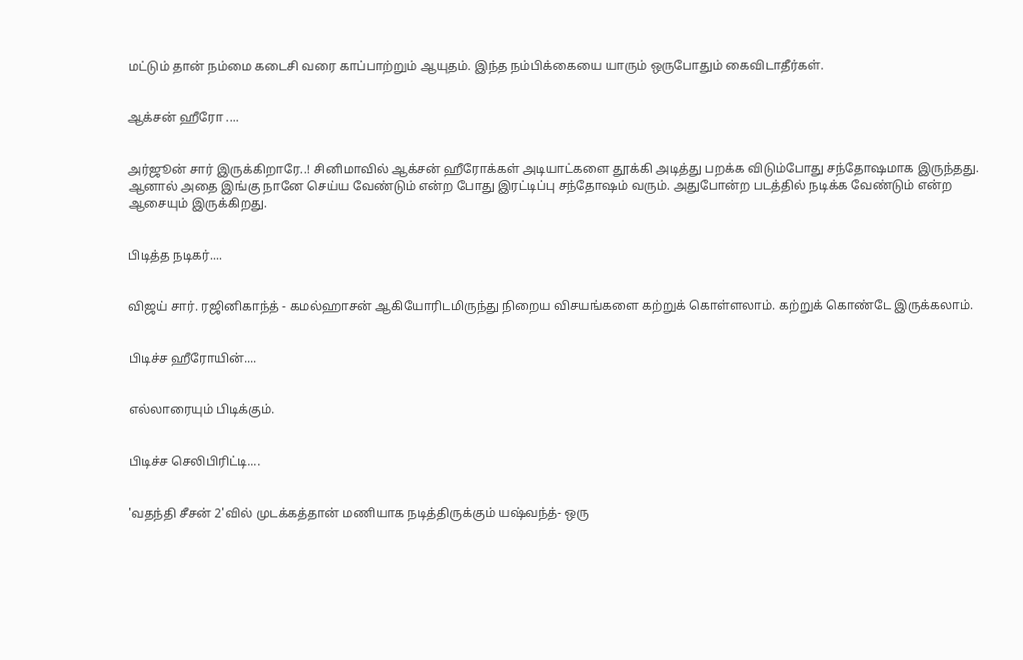மட்டும் தான் நம்மை கடைசி வரை காப்பாற்றும் ஆயுதம். இந்த நம்பிக்கையை யாரும் ஒருபோதும் கைவிடாதீர்கள்.


ஆக்சன் ஹீரோ ....


அர்ஜூன் சார் இருக்கிறாரே..! சினிமாவில் ஆக்சன் ஹீரோக்கள் அடியாட்களை தூக்கி அடித்து பறக்க விடும்போது சந்தோஷமாக இருந்தது. ஆனால் அதை இங்கு நானே செய்ய வேண்டும் என்ற போது இரட்டிப்பு சந்தோஷம் வரும். அதுபோன்ற படத்தில் நடிக்க வேண்டும் என்ற ஆசையும் இருக்கிறது.


பிடித்த நடிகர்....


விஜய் சார். ரஜினிகாந்த் - கமல்ஹாசன் ஆகியோரிடமிருந்து நிறைய விசயங்களை கற்றுக் கொள்ளலாம். கற்றுக் கொண்டே இருக்கலாம்.


பிடிச்ச ஹீரோயின்....


எல்லாரையும் பிடிக்கும்.


பிடிச்ச செலிபிரிட்டி....


'வதந்தி சீசன் 2'வில் முடக்கத்தான் மணியாக நடித்திருக்கும் யஷ்வந்த்- ஒரு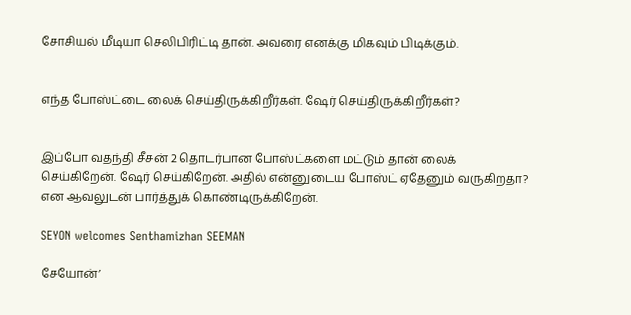சோசியல் மீடியா செலிபிரிட்டி தான். அவரை எனக்கு மிகவும் பிடிக்கும்.


எந்த போஸ்ட்டை லைக் செய்திருக்கிறீர்கள். ஷேர் செய்திருக்கிறீர்கள்?


இப்போ வதந்தி சீசன் 2 தொடர்பான போஸ்ட்களை மட்டும் தான் லைக் செய்கிறேன். ஷேர் செய்கிறேன். அதில் என்னுடைய போஸ்ட் ஏதேனும் வருகிறதா? என ஆவலுடன் பார்த்துக் கொண்டிருக்கிறேன்.

SEYON welcomes Senthamizhan SEEMAN

சேயோன்’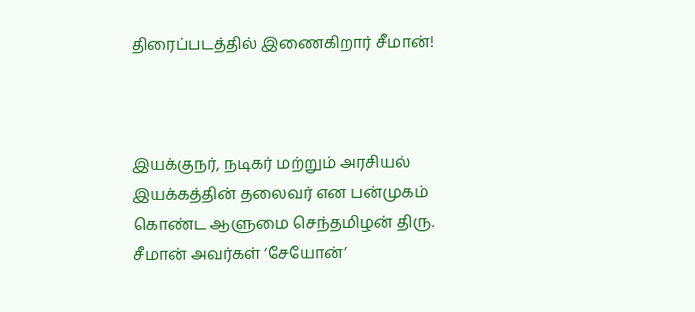திரைப்படத்தில் இணைகிறார் சீமான்!



இயக்குநர், நடிகர் மற்றும் அரசியல் இயக்கத்தின் தலைவர் என பன்முகம் கொண்ட ஆளுமை செந்தமிழன் திரு. சீமான் அவர்கள் ‘சேயோன்’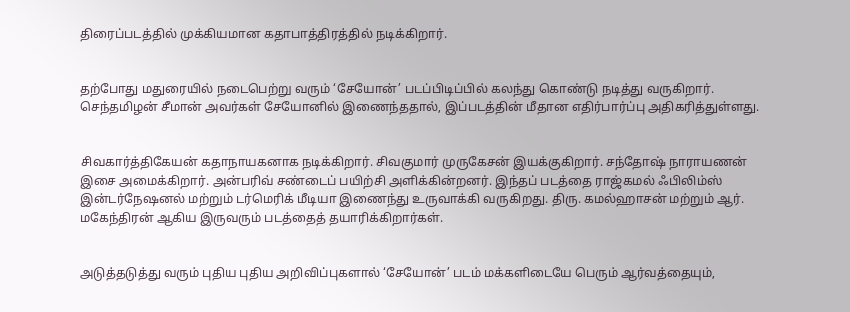திரைப்படத்தில் முக்கியமான கதாபாத்திரத்தில் நடிக்கிறார்.


தற்போது மதுரையில் நடைபெற்று வரும் ‘சேயோன்’ படப்பிடிப்பில் கலந்து கொண்டு நடித்து வருகிறார். செந்தமிழன் சீமான் அவர்கள் சேயோனில் இணைந்ததால், இப்படத்தின் மீதான எதிர்பார்ப்பு அதிகரித்துள்ளது.


சிவகார்த்திகேயன் கதாநாயகனாக நடிக்கிறார். சிவகுமார் முருகேசன் இயக்குகிறார். சந்தோஷ் நாராயணன் இசை அமைக்கிறார். அன்பரிவ் சண்டைப் பயிற்சி அளிக்கின்றனர். இந்தப் படத்தை ராஜ்கமல் ஃபிலிம்ஸ் இன்டர்நேஷனல் மற்றும் டர்மெரிக் மீடியா இணைந்து உருவாக்கி வருகிறது. திரு. கமல்ஹாசன் மற்றும் ஆர். மகேந்திரன் ஆகிய இருவரும் படத்தைத் தயாரிக்கிறார்கள்.


அடுத்தடுத்து வரும் புதிய புதிய அறிவிப்புகளால் ‘சேயோன்’ படம் மக்களிடையே பெரும் ஆர்வத்தையும்,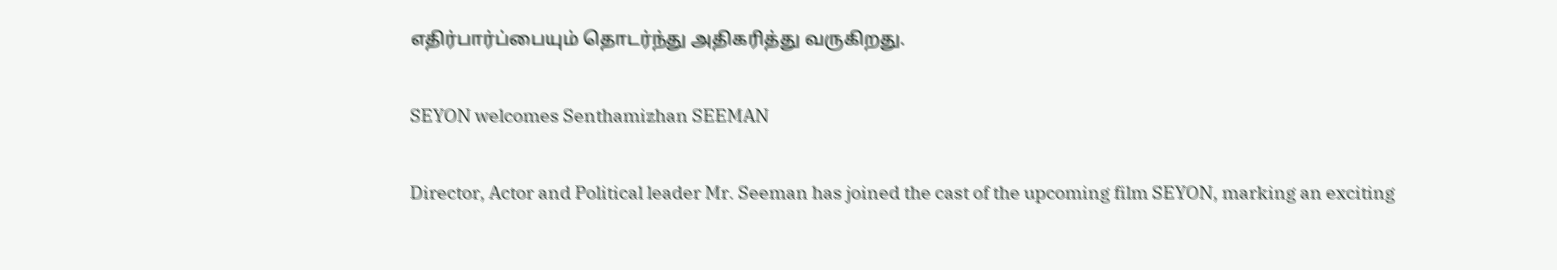எதிர்பார்ப்பையும் தொடர்ந்து அதிகரித்து வருகிறது.


SEYON welcomes Senthamizhan SEEMAN


Director, Actor and Political leader Mr. Seeman has joined the cast of the upcoming film SEYON, marking an exciting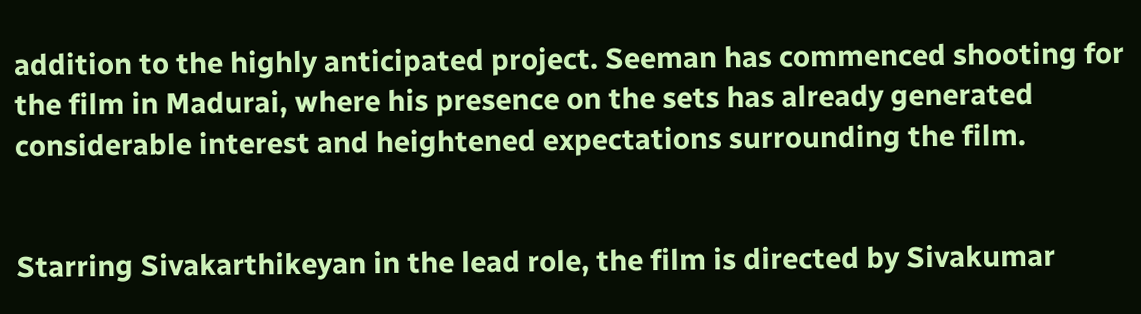addition to the highly anticipated project. Seeman has commenced shooting for the film in Madurai, where his presence on the sets has already generated considerable interest and heightened expectations surrounding the film.


Starring Sivakarthikeyan in the lead role, the film is directed by Sivakumar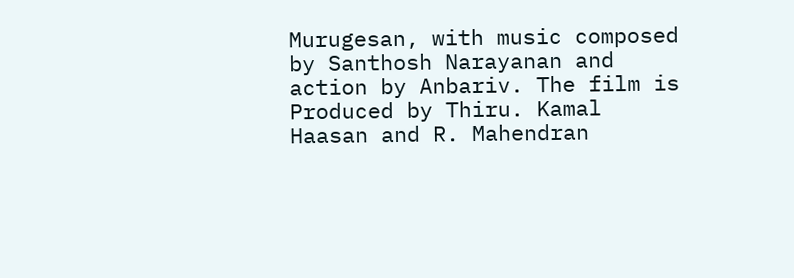Murugesan, with music composed by Santhosh Narayanan and action by Anbariv. The film is Produced by Thiru. Kamal Haasan and R. Mahendran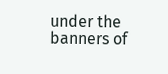under the banners of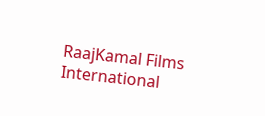RaajKamal Films International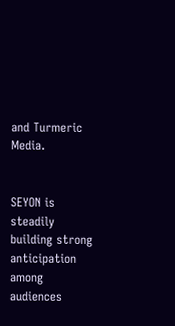and Turmeric Media.


SEYON is steadily building strong anticipation among audiences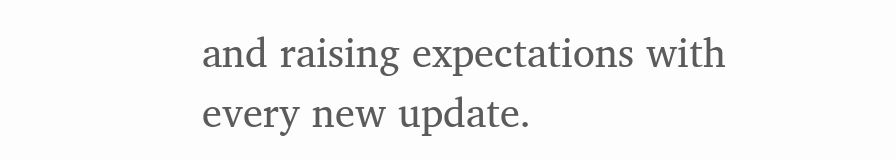and raising expectations with every new update.